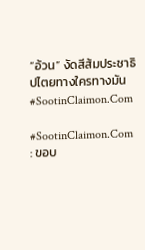“อ้วน” งัดสีส้มประชาธิปไตยทางใครทางมัน #SootinClaimon.Com

#SootinClaimon.Com : ขอบ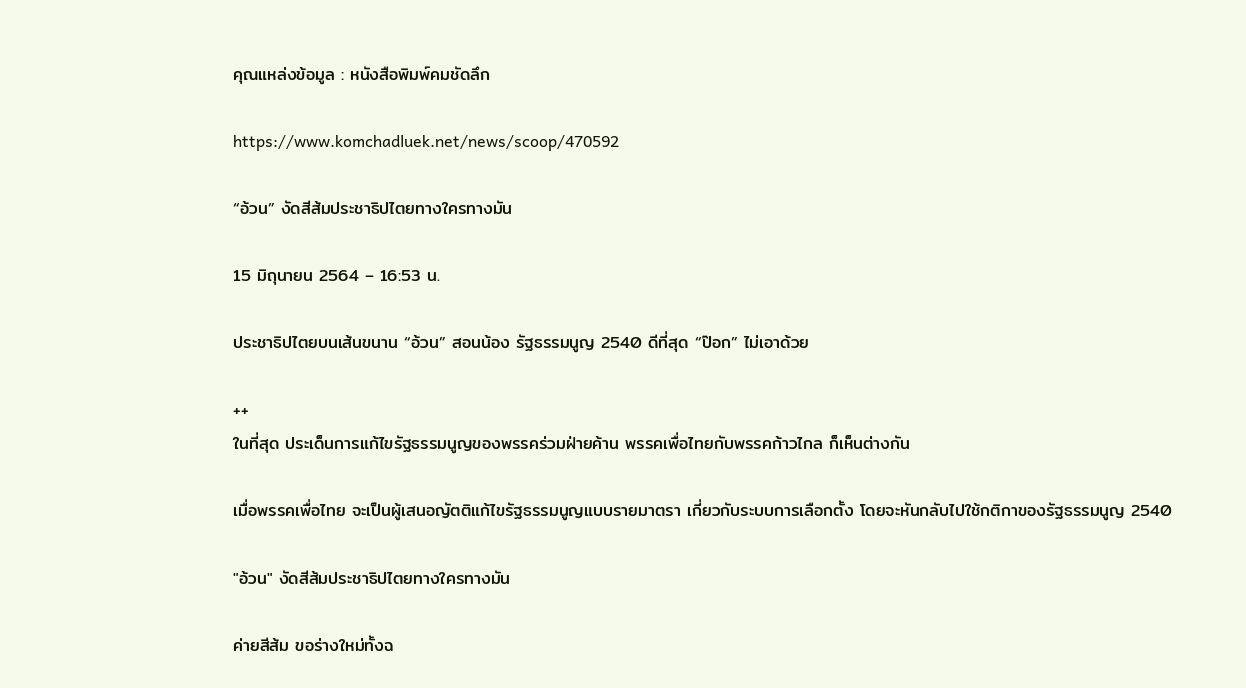คุณแหล่งข้อมูล : หนังสือพิมพ์คมชัดลึก

https://www.komchadluek.net/news/scoop/470592

“อ้วน” งัดสีส้มประชาธิปไตยทางใครทางมัน

15 มิถุนายน 2564 – 16:53 น.

ประชาธิปไตยบนเส้นขนาน “อ้วน” สอนน้อง รัฐธรรมนูญ 2540 ดีที่สุด “ป๊อก” ไม่เอาด้วย

++
ในที่สุด ประเด็นการแก้ไขรัฐธรรมนูญของพรรคร่วมฝ่ายค้าน พรรคเพื่อไทยกับพรรคก้าวไกล ก็เห็นต่างกัน

เมื่อพรรคเพื่อไทย จะเป็นผู้เสนอญัตติแก้ไขรัฐธรรมนูญแบบรายมาตรา เกี่ยวกับระบบการเลือกตั้ง โดยจะหันกลับไปใช้กติกาของรัฐธรรมนูญ 2540

"อ้วน" งัดสีส้มประชาธิปไตยทางใครทางมัน

ค่ายสีส้ม ขอร่างใหม่ทั้งฉ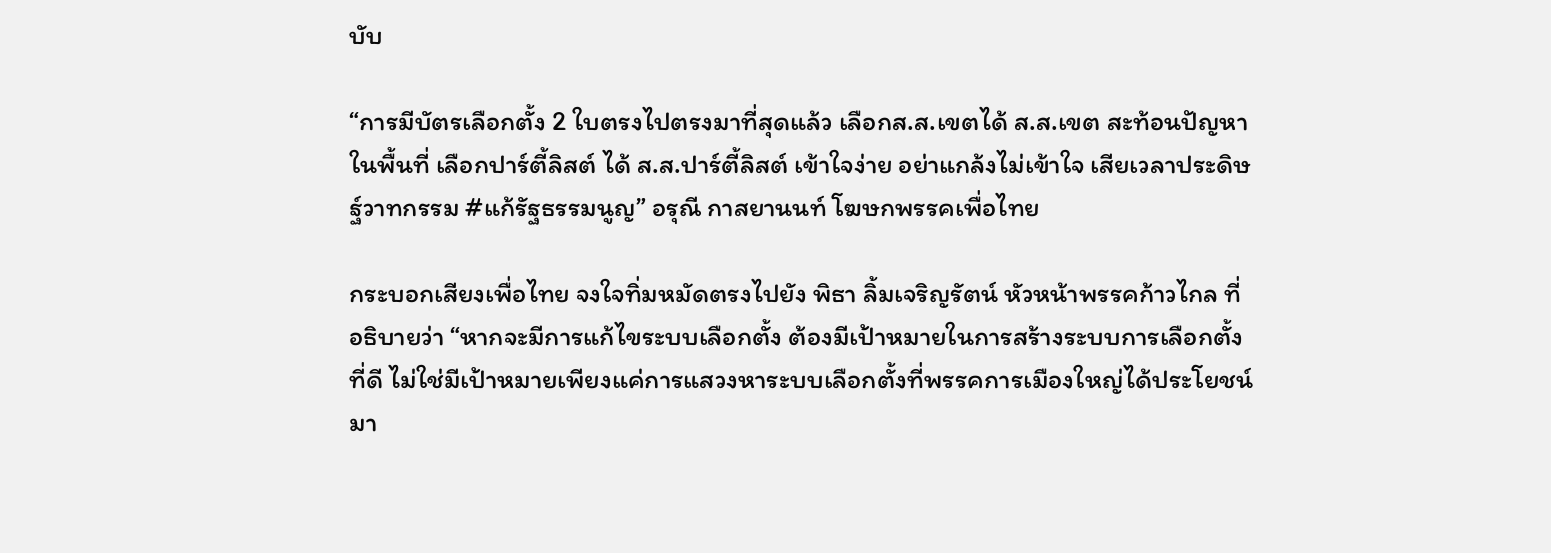บับ

“การมีบัตรเลือกตั้ง 2 ใบตรงไปตรงมาที่สุดแล้ว เลือกส.ส.เขตได้ ส.ส.เขต สะท้อนปัญหาในพื้นที่ เลือกปาร์ตี้ลิสต์ ได้ ส.ส.ปาร์ตี้ลิสต์ เข้าใจง่าย อย่าแกล้งไม่เข้าใจ เสียเวลาประดิษฐ์วาทกรรม #แก้รัฐธรรมนูญ” อรุณี กาสยานนท์ โฆษกพรรคเพื่อไทย

กระบอกเสียงเพื่อไทย จงใจทิ่มหมัดตรงไปยัง พิธา ลิ้มเจริญรัตน์ หัวหน้าพรรคก้าวไกล ที่อธิบายว่า “หากจะมีการแก้ไขระบบเลือกตั้ง ต้องมีเป้าหมายในการสร้างระบบการเลือกตั้งที่ดี ไม่ใช่มีเป้าหมายเพียงแค่การแสวงหาระบบเลือกตั้งที่พรรคการเมืองใหญ่ได้ประโยชน์มา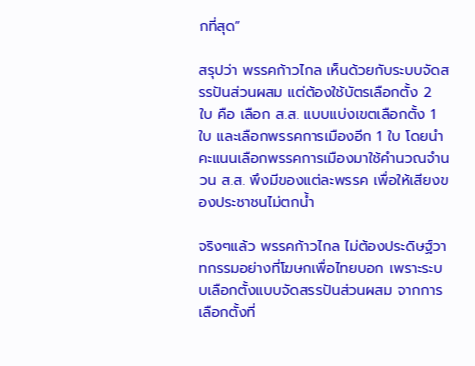กที่สุด”

สรุปว่า พรรคก้าวไกล เห็นด้วยกับระบบจัดสรรปันส่วนผสม แต่ต้องใช้บัตรเลือกตั้ง 2 ใบ คือ เลือก ส.ส. แบบแบ่งเขตเลือกตั้ง 1 ใบ และเลือกพรรคการเมืองอีก 1 ใบ โดยนำคะแนนเลือกพรรคการเมืองมาใช้คำนวณจำนวน ส.ส. พึงมีของแต่ละพรรค เพื่อให้เสียงของประชาชนไม่ตกน้ำ

จริงๆแล้ว พรรคก้าวไกล ไม่ต้องประดิษฐ์วาทกรรมอย่างที่โฆษกเพื่อไทยบอก เพราะระบบเลือกตั้งแบบจัดสรรปันส่วนผสม จากการเลือกตั้งที่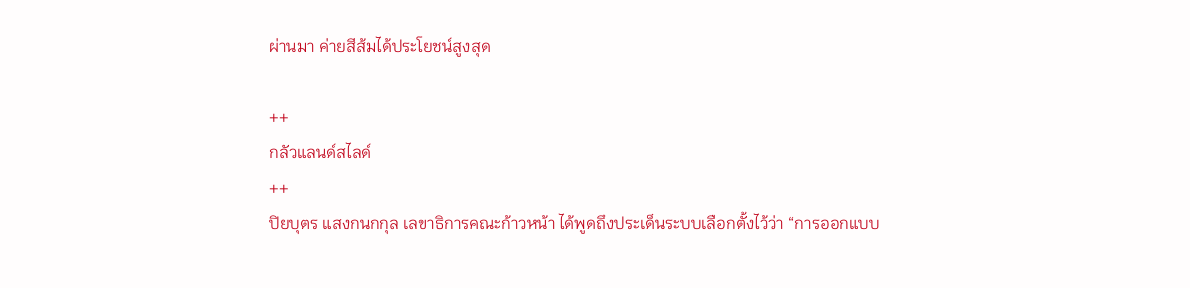ผ่านมา ค่ายสีส้มได้ประโยชน์สูงสุด

++
กลัวแลนด์สไลด์
++
ปิยบุตร แสงกนกกุล เลขาธิการคณะก้าวหน้า ได้พูดถึงประเด็นระบบเลือกตั้งไว้ว่า “การออกแบบ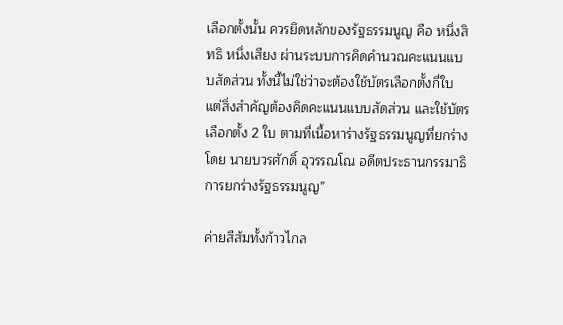เลือกตั้งนั้น ควรยึดหลักของรัฐธรรมนูญ คือ หนึ่งสิทธิ หนึ่งเสียง ผ่านระบบการคิดคำนวณคะแนนแบบสัดส่วน ทั้งนี้ไม่ใช่ว่าจะต้องใช้บัตรเลือกตั้งกี่ใบ  แต่สิ่งสำคัญต้องคิดคะแนนแบบสัดส่วน และใช้บัตรเลือกตั้ง 2 ใบ ตามที่เนื้อหาร่างรัฐธรรมนูญที่ยกร่างโดย นายบวรศักดิ์ อุวรรณโณ อดีตประธานกรรมาธิการยกร่างรัฐธรรมนูญ”

ค่ายสีส้มทั้งก้าวไกล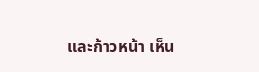และก้าวหน้า เห็น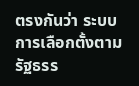ตรงกันว่า ระบบการเลือกตั้งตามรัฐธรร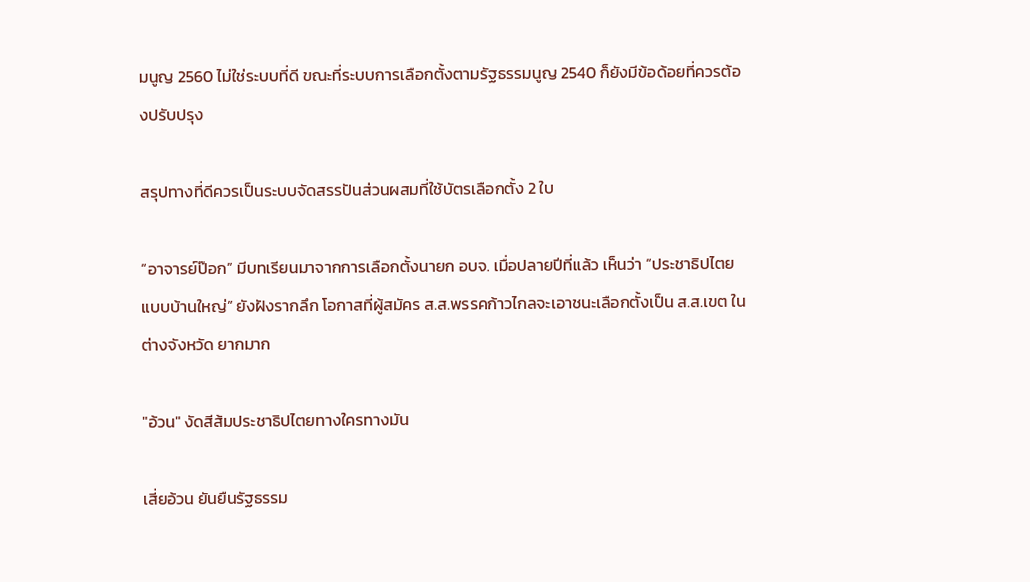มนูญ 2560 ไม่ใช่ระบบที่ดี ขณะที่ระบบการเลือกตั้งตามรัฐธรรมนูญ 2540 ก็ยังมีข้อด้อยที่ควรต้องปรับปรุง

สรุปทางที่ดีควรเป็นระบบจัดสรรปันส่วนผสมที่ใช้บัตรเลือกตั้ง 2 ใบ

“อาจารย์ป๊อก” มีบทเรียนมาจากการเลือกตั้งนายก อบจ. เมื่อปลายปีที่แล้ว เห็นว่า “ประชาธิปไตยแบบบ้านใหญ่” ยังฝังรากลึก โอกาสที่ผู้สมัคร ส.ส.พรรคก้าวไกลจะเอาชนะเลือกตั้งเป็น ส.ส.เขต ในต่างจังหวัด ยากมาก

"อ้วน" งัดสีส้มประชาธิปไตยทางใครทางมัน

เสี่ยอ้วน ยันยืนรัฐธรรม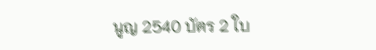นูญ 2540 บัตร 2 ใบ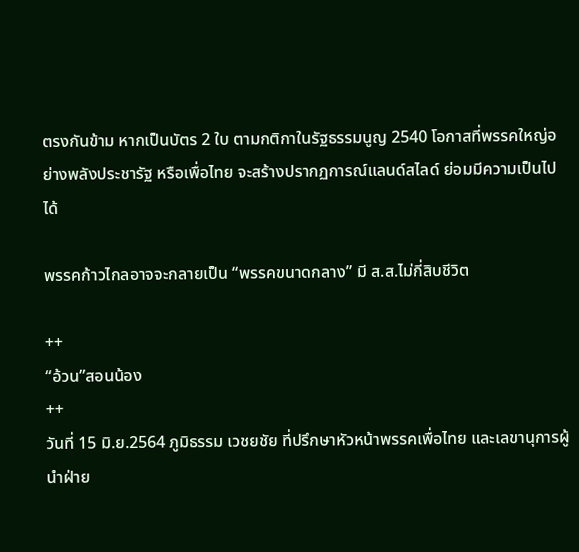ตรงกันข้าม หากเป็นบัตร 2 ใบ ตามกติกาในรัฐธรรมนูญ 2540 โอกาสที่พรรคใหญ่อย่างพลังประชารัฐ หรือเพื่อไทย จะสร้างปรากฏการณ์แลนด์สไลด์ ย่อมมีความเป็นไปได้

พรรคก้าวไกลอาจจะกลายเป็น “พรรคขนาดกลาง” มี ส.ส.ไม่กี่สิบชีวิต

++
“อ้วน”สอนน้อง
++
วันที่ 15 มิ.ย.2564 ภูมิธรรม เวชยชัย ที่ปรึกษาหัวหน้าพรรคเพื่อไทย และเลขานุการผู้นำฝ่าย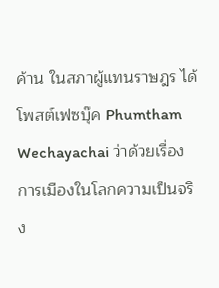ค้าน ในสภาผู้แทนราษฎร ได้โพสต์เฟซบุ๊ค Phumtham Wechayachai ว่าด้วยเรื่องการเมืองในโลกความเป็นจริง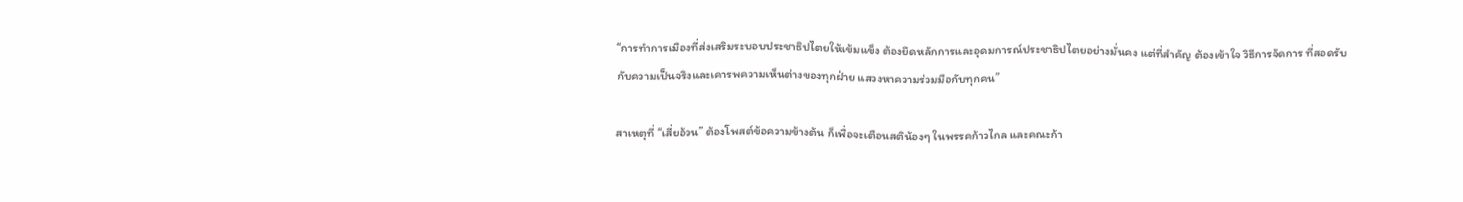“การทำการเมืองที่ส่งเสริมระบอบประชาธิปไตยให้เข้มแข็ง ต้องยึดหลักการและอุดมการณ์ประชาธิปไตยอย่างมั่นคง แต่ที่สำคัญ ต้องเข้าใจ วิธีการจัดการ ที่สอดรับกับความเป็นจริงและเคารพความเห็นต่างของทุกฝ่าย แสวงหาความร่วมมือกับทุกคน”

สาเหตุที่ “เสี่ยอ้วน” ต้องโพสต์ข้อความข้างต้น ก็เพื่อจะเตือนสติน้องๆ ในพรรคก้าวไกล และคณะก้า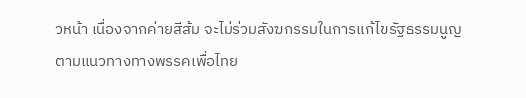วหน้า เนื่องจากค่ายสีส้ม จะไม่ร่วมสังฆกรรมในการแก้ไขรัฐธรรมนูญตามแนวทางทางพรรคเพื่อไทย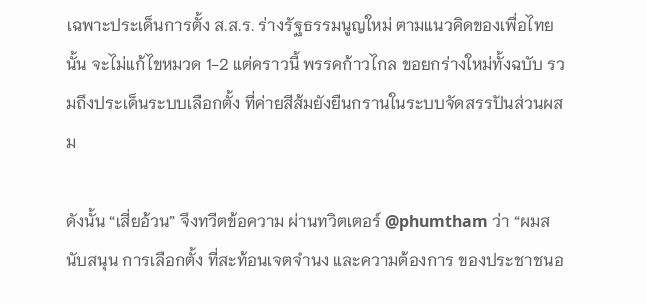เฉพาะประเด็นการตั้ง ส.ส.ร. ร่างรัฐธรรมนูญใหม่ ตามแนวคิดของเพื่อไทยนั้น จะไม่แก้ไขหมวด 1-2 แต่คราวนี้ พรรคก้าวไกล ขอยกร่างใหม่ทั้งฉบับ รวมถึงประเด็นระบบเลือกตั้ง ที่ค่ายสีส้มยังยืนกรานในระบบจัดสรรปันส่วนผสม

ดังนั้น “เสี่ยอ้วน” จึงทวีตข้อความ ผ่านทวิตเตอร์ @phumtham ว่า “ผมสนับสนุน การเลือกตั้ง ที่สะท้อนเจตจำนง และความต้องการ ของประชาชนอ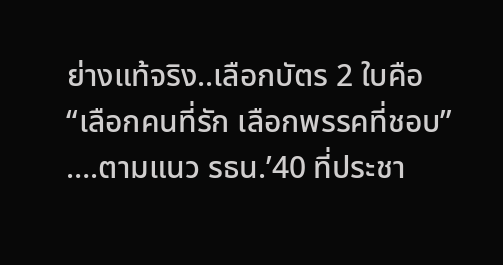ย่างแท้จริง..เลือกบัตร 2 ใบคือ
“เลือกคนที่รัก เลือกพรรคที่ชอบ” ….ตามแนว รธน.’40 ที่ประชา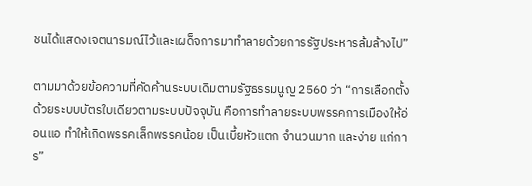ชนได้แสดงเจตนารมณ์ไว้และเผด็จการมาทำลายด้วยการรัฐประหารล้มล้างไป”

ตามมาด้วยข้อความที่คัดค้านระบบเดิมตามรัฐธรรมนูญ 2560 ว่า “การเลือกตั้งด้วยระบบบัตรใบเดียวตามระบบปัจจุบัน คือการทำลายระบบพรรคการเมืองให้อ่อนแอ ทำให้เกิดพรรคเล็กพรรคน้อย เป็นเบี้ยหัวแตก จำนวนมาก และง่าย แก่การ”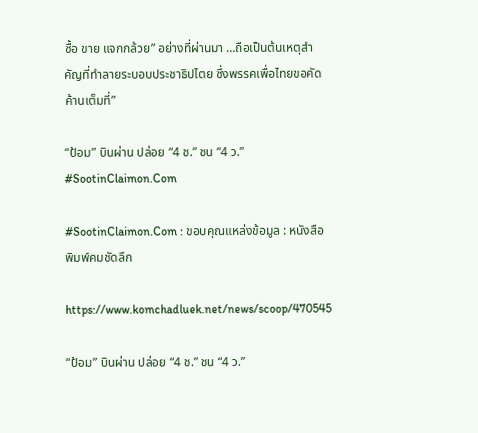ซื้อ ขาย แจกกล้วย” อย่างที่ผ่านมา …ถือเป็นต้นเหตุสำคัญที่ทำลายระบอบประชาธิปไตย ซึ่งพรรคเพื่อไทยขอคัดค้านเต็มที่”

“ป้อม” บินผ่าน ปล่อย “4 ช.” ชน “4 ว.” #SootinClaimon.Com

#SootinClaimon.Com : ขอบคุณแหล่งข้อมูล : หนังสือพิมพ์คมชัดลึก

https://www.komchadluek.net/news/scoop/470545

“ป้อม” บินผ่าน ปล่อย “4 ช.” ชน “4 ว.”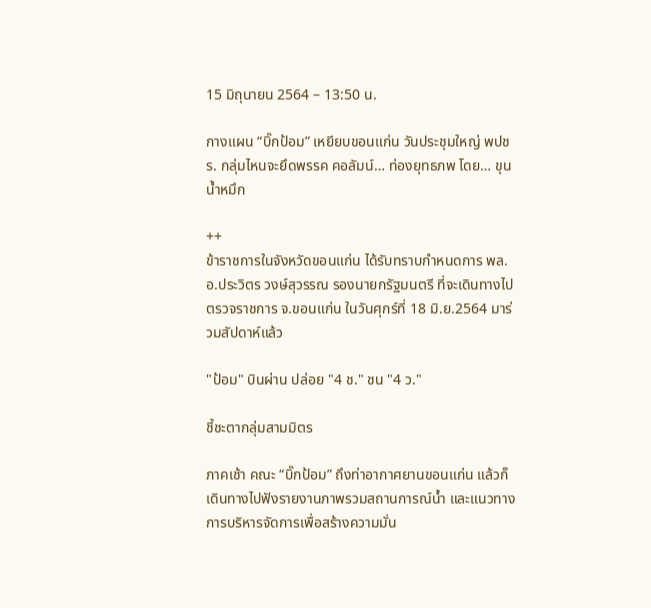15 มิถุนายน 2564 – 13:50 น.

กางแผน “บิ๊กป้อม” เหยียบขอนแก่น วันประชุมใหญ่ พปชร. กลุ่มไหนจะยึดพรรค คอลัมน์… ท่องยุทธภพ โดย… ขุนน้ำหมึก

++
ข้าราชการในจังหวัดขอนแก่น ได้รับทราบกำหนดการ พล.อ.ประวิตร วงษ์สุวรรณ รองนายกรัฐมนตรี ที่จะเดินทางไปตรวจราชการ จ.ขอนแก่น ในวันศุกร์ที่ 18 มิ.ย.2564 มาร่วมสัปดาห์แล้ว

"ป้อม" บินผ่าน ปล่อย "4 ช." ชน "4 ว."

ชี้ชะตากลุ่มสามมิตร

ภาคเช้า คณะ “บิ๊กป้อม” ถึงท่าอากาศยานขอนแก่น แล้วก็เดินทางไปฟังรายงานภาพรวมสถานการณ์น้ำ และแนวทางการบริหารจัดการเพื่อสร้างความมั่น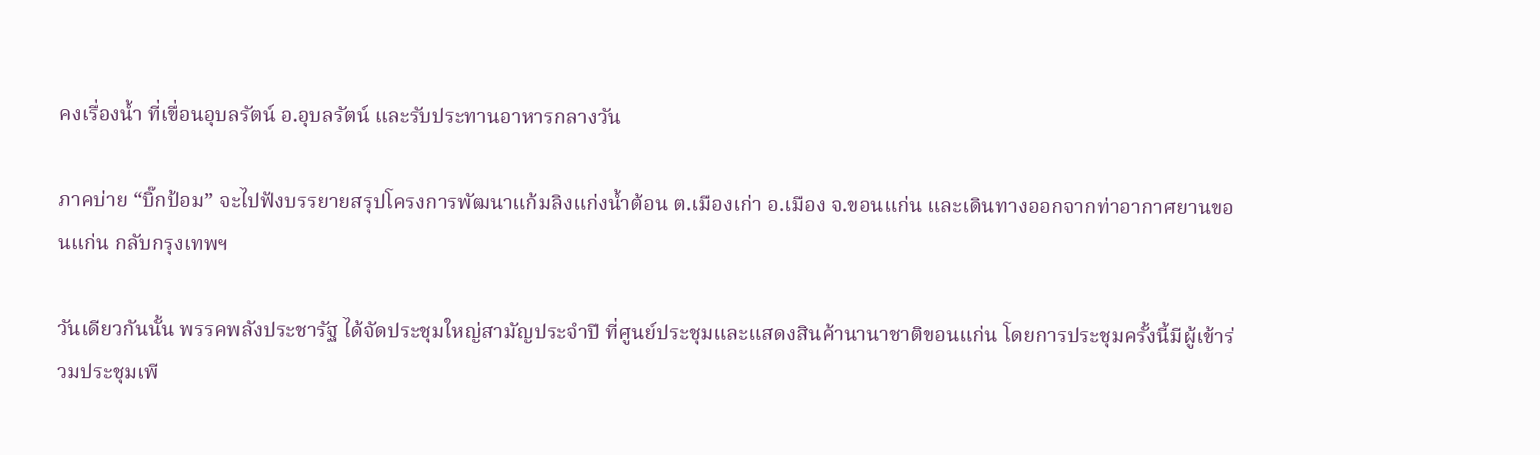คงเรื่องน้ำ ที่เขื่อนอุบลรัตน์ อ.อุบลรัตน์ และรับประทานอาหารกลางวัน

ภาคบ่าย “บิ๊กป้อม” จะไปฟังบรรยายสรุปโครงการพัฒนาแก้มลิงแก่งน้ำต้อน ต.เมืองเก่า อ.เมือง จ.ขอนแก่น และเดินทางออกจากท่าอากาศยานขอนแก่น กลับกรุงเทพฯ

วันเดียวกันนั้น พรรคพลังประชารัฐ ได้จัดประชุมใหญ่สามัญประจำปี ที่ศูนย์ประชุมและแสดงสินค้านานาชาติขอนแก่น โดยการประชุมครั้งนี้มีผู้เข้าร่วมประชุมเพี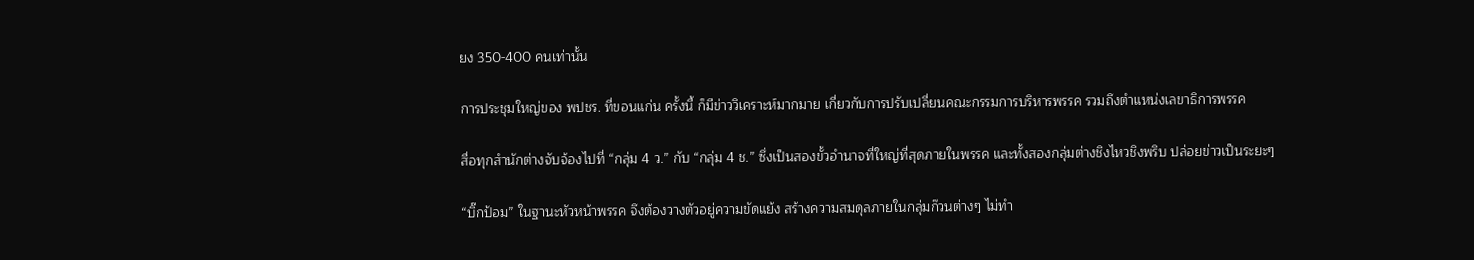ยง 350-400 คนเท่านั้น

การประชุมใหญ่ของ พปชร. ที่ขอนแก่น ครั้งนี้ ก็มีข่าววิเคราะห์มากมาย เกี่ยวกับการปรับเปลี่ยนคณะกรรมการบริหารพรรค รวมถึงตำแหน่งเลขาธิการพรรค

สื่อทุกสำนักต่างจับจ้องไปที่ “กลุ่ม 4 ว.” กับ “กลุ่ม 4 ช.” ซึ่งเป็นสองขั้วอำนาจที่ใหญ่ที่สุดภายในพรรค และทั้งสองกลุ่มต่างชิงไหวชิงพริบ ปล่อยข่าวเป็นระยะๆ

“บิ๊กป้อม” ในฐานะหัวหน้าพรรค จึงต้องวางตัวอยู่ความขัดแย้ง สร้างความสมดุลภายในกลุ่มก๊วนต่างๆ ไม่ทำ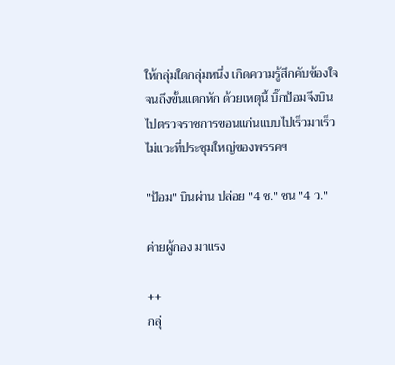ให้กลุ่มใดกลุ่มหนึ่ง เกิดความรู้สึกคับข้องใจ จนถึงขั้นแตกหัก ด้วยเหตุนี้ บิ๊กป้อมจึงบินไปตรวจราชการขอนแก่นแบบไปเร็วมาเร็ว ไม่แวะที่ประชุมใหญ่ของพรรคฯ

"ป้อม" บินผ่าน ปล่อย "4 ช." ชน "4 ว."

ค่ายผู้กอง มาแรง

++
กลุ่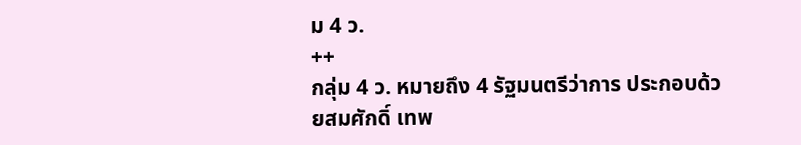ม 4 ว.
++
กลุ่ม 4 ว. หมายถึง 4 รัฐมนตรีว่าการ ประกอบด้วยสมศักดิ์ เทพ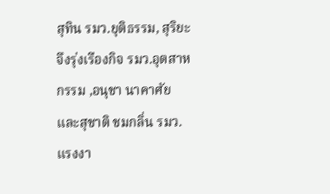สุทิน รมว.ยุติธรรม, สุริยะ จึงรุ่งเรืองกิจ รมว.อุตสาหกรรม ,อนุชา นาคาศัย และสุชาติ ชมกลิ่น รมว.แรงงา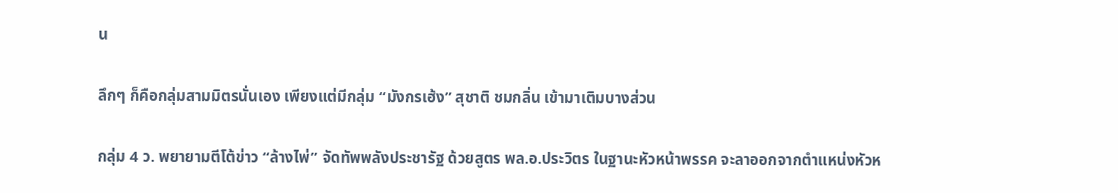น

ลึกๆ ก็คือกลุ่มสามมิตรนั่นเอง เพียงแต่มีกลุ่ม “มังกรเฮ้ง” สุชาติ ชมกลิ่น เข้ามาเติมบางส่วน

กลุ่ม 4 ว. พยายามตีโต้ข่าว “ล้างไพ่” จัดทัพพลังประชารัฐ ด้วยสูตร พล.อ.ประวิตร ในฐานะหัวหน้าพรรค จะลาออกจากตำแหน่งหัวห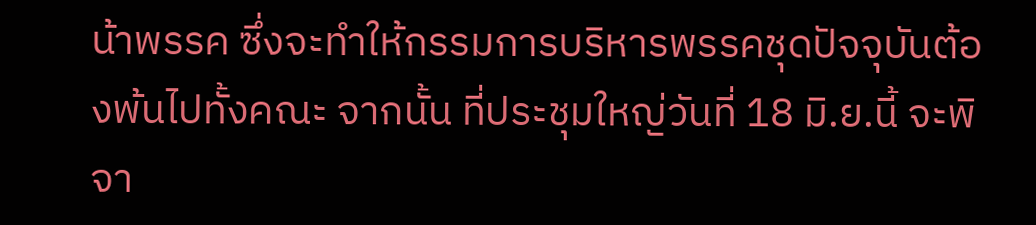น้าพรรค ซึ่งจะทำให้กรรมการบริหารพรรคชุดปัจจุบันต้องพ้นไปทั้งคณะ จากนั้น ที่ประชุมใหญ่วันที่ 18 มิ.ย.นี้ จะพิจา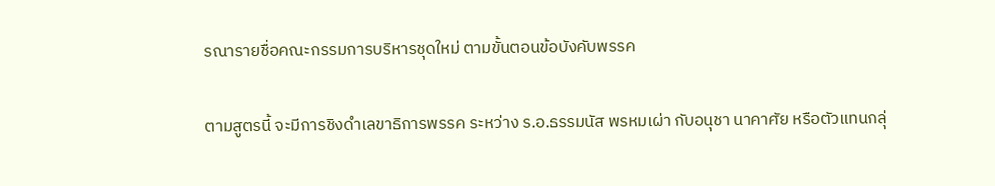รณารายชื่อคณะกรรมการบริหารชุดใหม่ ตามขั้นตอนข้อบังคับพรรค

ตามสูตรนี้ จะมีการชิงดำเลขาธิการพรรค ระหว่าง ร.อ.ธรรมนัส พรหมเผ่า กับอนุชา นาคาศัย หรือตัวแทนกลุ่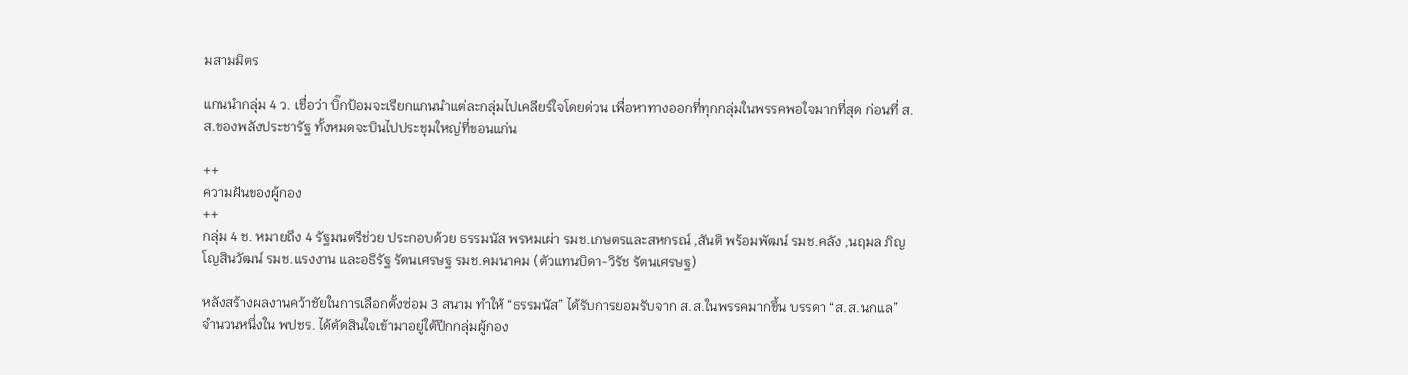มสามมิตร

แกนนำกลุ่ม 4 ว. เชื่อว่า บิ๊กป้อมจะเรียกแกนนำแต่ละกลุ่มไปเคลียร์ใจโดยด่วน เพื่อหาทางออกที่ทุกกลุ่มในพรรคพอใจมากที่สุด ก่อนที่ ส.ส.ของพลังประชารัฐ ทั้งหมดจะบินไปประชุมใหญ่ที่ขอนแก่น

++
ความฝันของผู้กอง
++
กลุ่ม 4 ช. หมายถึง 4 รัฐมนตรีช่วย ประกอบด้วย ธรรมนัส พรหมเผ่า รมช.เกษตรและสหกรณ์ ,สันติ พร้อมพัฒน์ รมช.คลัง ,นฤมล ภิญโญสินวัฒน์ รมช.แรงงาน และอธิรัฐ รัตนเศรษฐ รมช.คมนาคม (ตัวแทนบิดา-วิรัช รัตนเศรษฐ)

หลังสร้างผลงานคว้าชัยในการเลือกตั้งซ่อม 3 สนาม ทำให้ “ธรรมนัส” ได้รับการยอมรับจาก ส.ส.ในพรรคมากขึ้น บรรดา “ส.ส.นกแล” จำนวนหนึ่งใน พปชร. ได้ตัดสินใจเข้ามาอยู่ใต้ปีกกลุ่มผู้กอง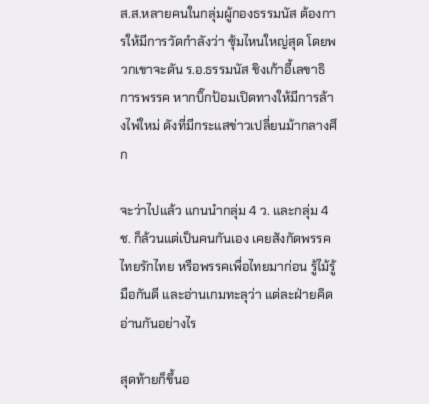ส.ส.หลายคนในกลุ่มผู้กองธรรมนัส ต้องการให้มีการวัดกำลังว่า ซุ้มไหนใหญ่สุด โดยพวกเขาจะดัน ร.อ.ธรรมนัส ชิงเก้าอี้เลขาธิการพรรค หากบิ๊กป้อมเปิดทางให้มีการล้างไพ่ใหม่ ดังที่มีกระแสข่าวเปลี่ยนม้ากลางศึก

จะว่าไปแล้ว แกนนำกลุ่ม 4 ว. และกลุ่ม 4 ช. ก็ล้วนแต่เป็นคนกันเอง เคยสังกัดพรรคไทยรักไทย หรือพรรคเพื่อไทยมาก่อน รู้ไม้รู้มือกันดี และอ่านเกมทะลุว่า แต่ละฝ่ายคิดอ่านกันอย่างไร

สุดท้ายก็ขึ้นอ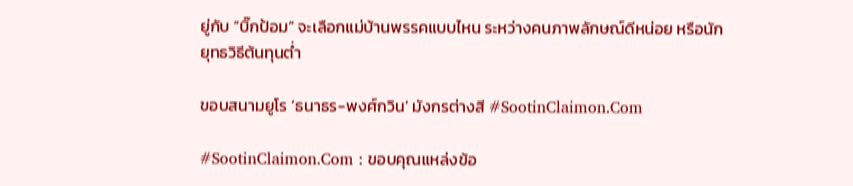ยู่กับ “บิ๊กป้อม” จะเลือกแม่บ้านพรรคแบบไหน ระหว่างคนภาพลักษณ์ดีหน่อย หรือนักยุทธวิธีต้นทุนต่ำ

ขอบสนามยูโร ‘ธนาธร-พงศ์กวิน’ มังกรต่างสี #SootinClaimon.Com

#SootinClaimon.Com : ขอบคุณแหล่งข้อ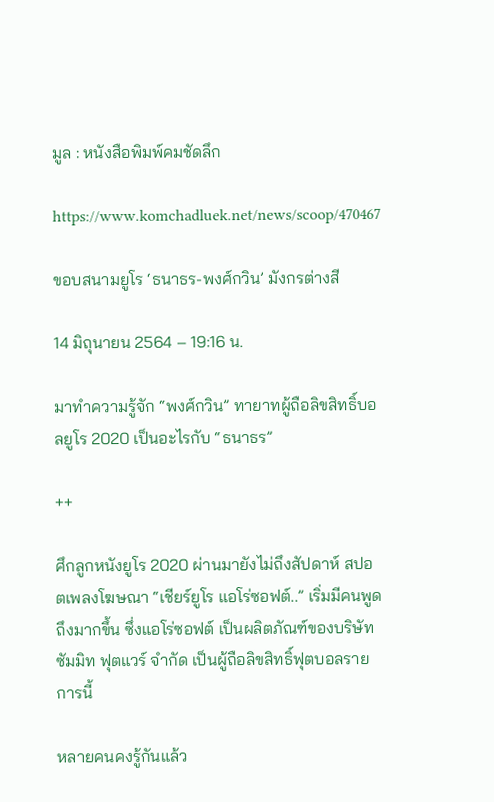มูล : หนังสือพิมพ์คมชัดลึก

https://www.komchadluek.net/news/scoop/470467

ขอบสนามยูโร ‘ธนาธร-พงศ์กวิน’ มังกรต่างสี

14 มิถุนายน 2564 – 19:16 น.

มาทำความรู้จัก “พงศ์กวิน” ทายาทผู้ถือลิขสิทธิ์บอลยูโร 2020 เป็นอะไรกับ “ธนาธร”

++

ศึกลูกหนังยูโร 2020 ผ่านมายังไม่ถึงสัปดาห์ สปอตเพลงโฆษณา “เชียร์ยูโร แอโร่ซอฟต์..” เริ่มมีคนพูดถึงมากขึ้น ซึ่งแอโร่ซอฟต์ เป็นผลิตภัณฑ์ของบริษัท ซัมมิท ฟุตแวร์ จำกัด เป็นผู้ถือลิขสิทธิ์ฟุตบอลรายการนี้

หลายคนคงรู้กันแล้ว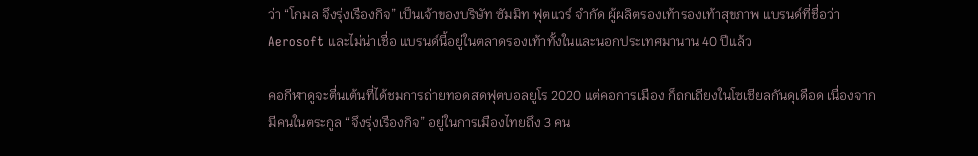ว่า “โกมล จึงรุ่งเรืองกิจ” เป็นเจ้าของบริษัท ซัมมิท ฟุตแวร์ จำกัด ผู้ผลิตรองเท้ารองเท้าสุขภาพ แบรนด์ที่ชื่อว่า Aerosoft และไม่น่าเชื่อ แบรนด์นี้อยู่ในตลาดรองเท้าทั้งในและนอกประเทศมานาน 40 ปีแล้ว

คอกีฬาดูจะตื่นเต้นที่ได้ชมการถ่ายทอดสดฟุตบอลยูโร 2020 แต่คอการเมือง ก็ถกเถียงในโซเชียลกันดุเดือด เนื่องจากมีคนในตระกูล “จึงรุ่งเรืองกิจ” อยู่ในการเมืองไทยถึง 3 คน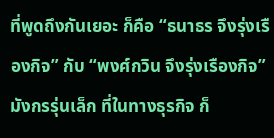ที่พูดถึงกันเยอะ ก็คือ “ธนาธร จึงรุ่งเรืองกิจ” กับ “พงศ์กวิน จึงรุ่งเรืองกิจ” มังกรรุ่นเล็ก ที่ในทางธุรกิจ ก็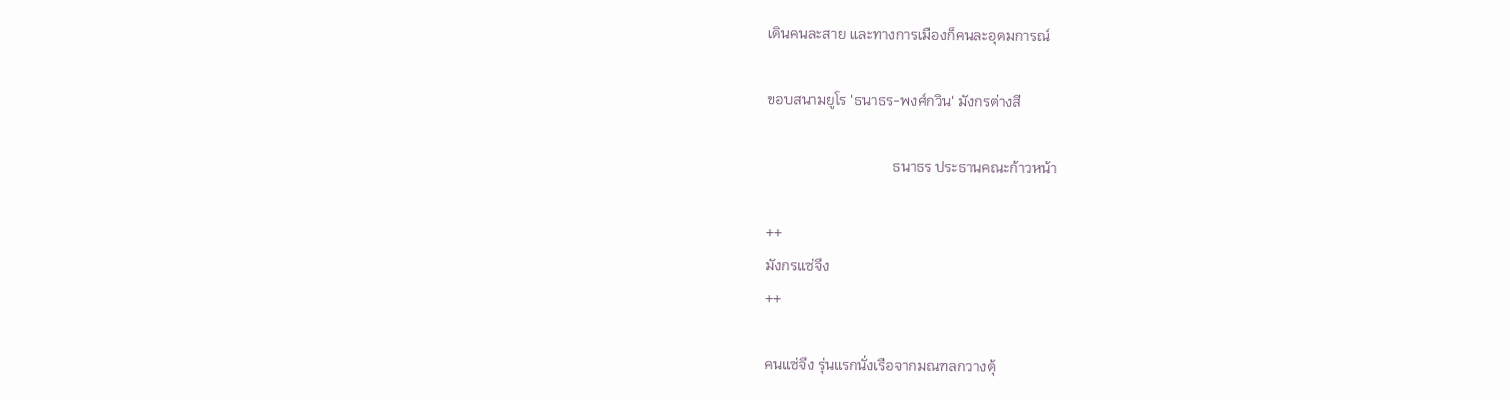เดินคนละสาย และทางการเมืองก็คนละอุดมการณ์

ขอบสนามยูโร 'ธนาธร-พงศ์กวิน' มังกรต่างสี

                                   ธนาธร ประธานคณะก้าวหน้า

++
มังกรแซ่จึง
++

คนแซ่จึง รุ่นแรกนั่งเรือจากมณฑลกวางตุ้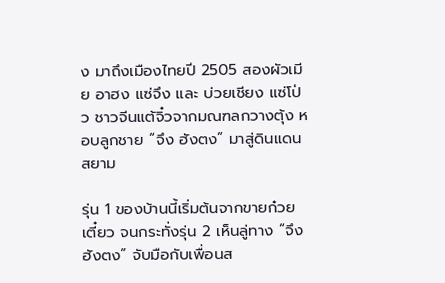ง มาถึงเมืองไทยปี 2505 สองผัวเมีย อาฮง แซ่จึง และ บ่วยเชียง แซ่โป่ว ชาวจีนแต้จิ๋วจากมณฑลกวางตุ้ง หอบลูกชาย “จึง ฮังตง” มาสู่ดินแดนสยาม

รุ่น 1 ของบ้านนี้เริ่มต้นจากขายก๋วยเตี๋ยว จนกระทั่งรุ่น 2 เห็นลู่ทาง “จึง ฮังตง” จับมือกับเพื่อนส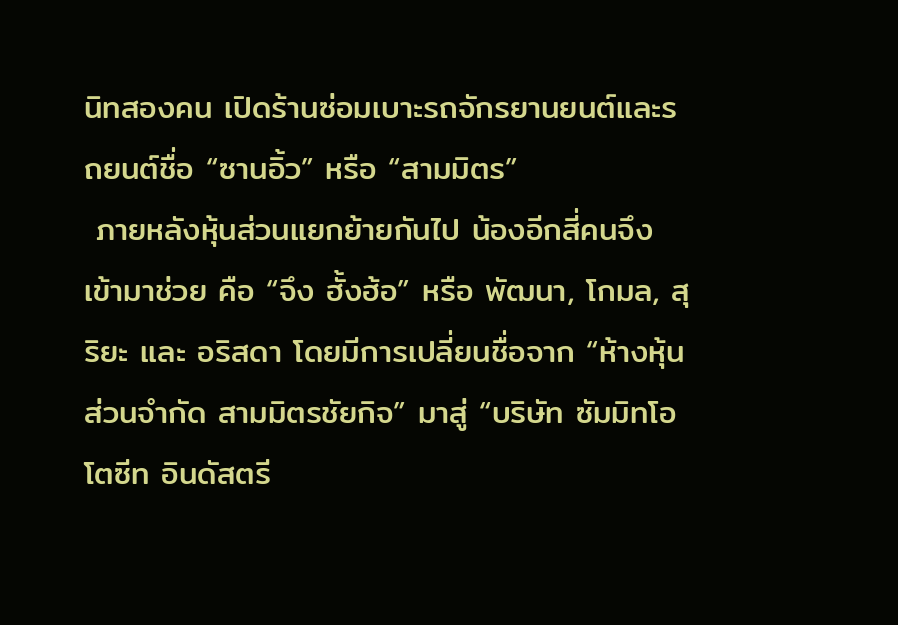นิทสองคน เปิดร้านซ่อมเบาะรถจักรยานยนต์และรถยนต์ชื่อ “ซานอิ้ว” หรือ “สามมิตร”
 ภายหลังหุ้นส่วนแยกย้ายกันไป น้องอีกสี่คนจึงเข้ามาช่วย คือ “จึง ฮั้งฮ้อ” หรือ พัฒนา, โกมล, สุริยะ และ อริสดา โดยมีการเปลี่ยนชื่อจาก “ห้างหุ้นส่วนจำกัด สามมิตรชัยกิจ” มาสู่ “บริษัท ซัมมิทโอโตซีท อินดัสตรี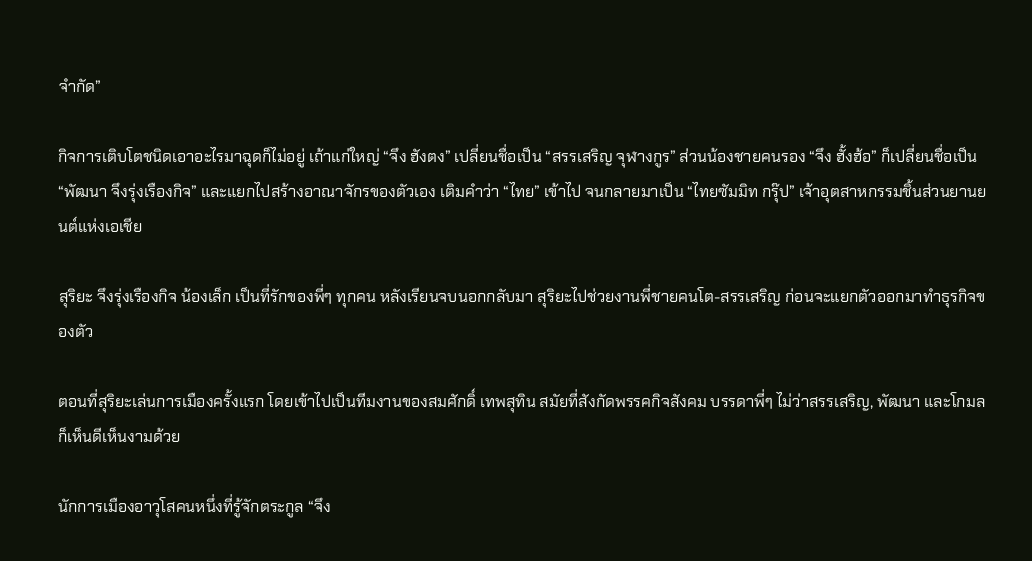จำกัด”

กิจการเติบโตชนิดเอาอะไรมาฉุดก็ไม่อยู่ เถ้าแก่ใหญ่ “จึง ฮังตง” เปลี่ยนชื่อเป็น “สรรเสริญ จุฬางกูร” ส่วนน้องชายคนรอง “จึง ฮั้งฮ้อ” ก็เปลี่ยนชื่อเป็น “พัฒนา จึงรุ่งเรืองกิจ” และแยกไปสร้างอาณาจักรของตัวเอง เติมคำว่า “ไทย” เข้าไป จนกลายมาเป็น “ไทยซัมมิท กรุ๊ป” เจ้าอุตสาหกรรมชิ้นส่วนยานยนต์แห่งเอเชีย

สุริยะ จึงรุ่งเรืองกิจ น้องเล็ก เป็นที่รักของพี่ๆ ทุกคน หลังเรียนจบนอกกลับมา สุริยะไปช่วยงานพี่ชายคนโต-สรรเสริญ ก่อนจะแยกตัวออกมาทำธุรกิจของตัว

ตอนที่สุริยะเล่นการเมืองครั้งแรก โดยเข้าไปเป็นทีมงานของสมศักดิ์ เทพสุทิน สมัยที่สังกัดพรรคกิจสังคม บรรดาพี่ๆ ไม่ว่าสรรเสริญ, พัฒนา และโกมล ก็เห็นดีเห็นงามด้วย

นักการเมืองอาวุโสคนหนึ่งที่รู้จักตระกูล “จึง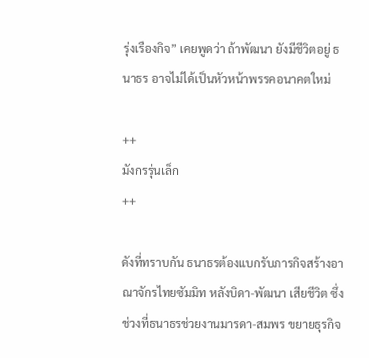รุ่งเรืองกิจ” เคยพูดว่า ถ้าพัฒนา ยังมีชีวิตอยู่ ธนาธร อาจไม่ได้เป็นหัวหน้าพรรคอนาคตใหม่

++
มังกรรุ่นเล็ก
++

ดังที่ทราบกัน ธนาธรต้องแบกรับภารกิจสร้างอาณาจักรไทยซัมมิท หลังบิดา-พัฒนา เสียชีวิต ซึ่งช่วงที่ธนาธรช่วยงานมารดา-สมพร ขยายธุรกิจ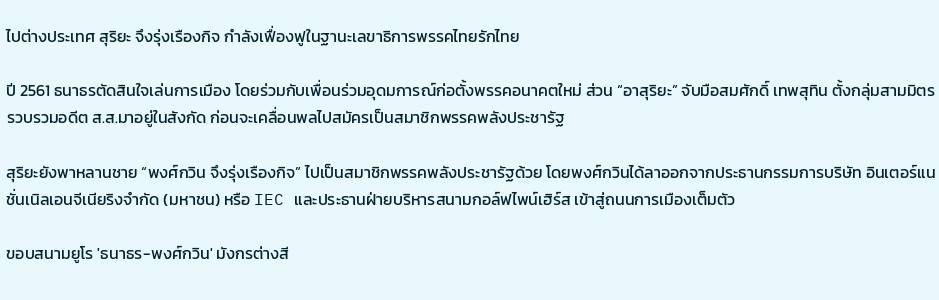ไปต่างประเทศ สุริยะ จึงรุ่งเรืองกิจ กำลังเฟื่องฟูในฐานะเลขาธิการพรรคไทยรักไทย

ปี 2561 ธนาธรตัดสินใจเล่นการเมือง โดยร่วมกับเพื่อนร่วมอุดมการณ์ก่อตั้งพรรคอนาคตใหม่ ส่วน “อาสุริยะ” จับมือสมศักดิ์ เทพสุทิน ตั้งกลุ่มสามมิตร รวบรวมอดีต ส.ส.มาอยู่ในสังกัด ก่อนจะเคลื่อนพลไปสมัครเป็นสมาชิกพรรคพลังประชารัฐ

สุริยะยังพาหลานชาย “พงศ์กวิน จึงรุ่งเรืองกิจ” ไปเป็นสมาชิกพรรคพลังประชารัฐด้วย โดยพงศ์กวินได้ลาออกจากประธานกรรมการบริษัท อินเตอร์แนชั่นเนิลเอนจีเนียริงจำกัด (มหาชน) หรือ IEC และประธานฝ่ายบริหารสนามกอล์ฟไพน์เฮิร์ส เข้าสู่ถนนการเมืองเต็มตัว

ขอบสนามยูโร 'ธนาธร-พงศ์กวิน' มังกรต่างสี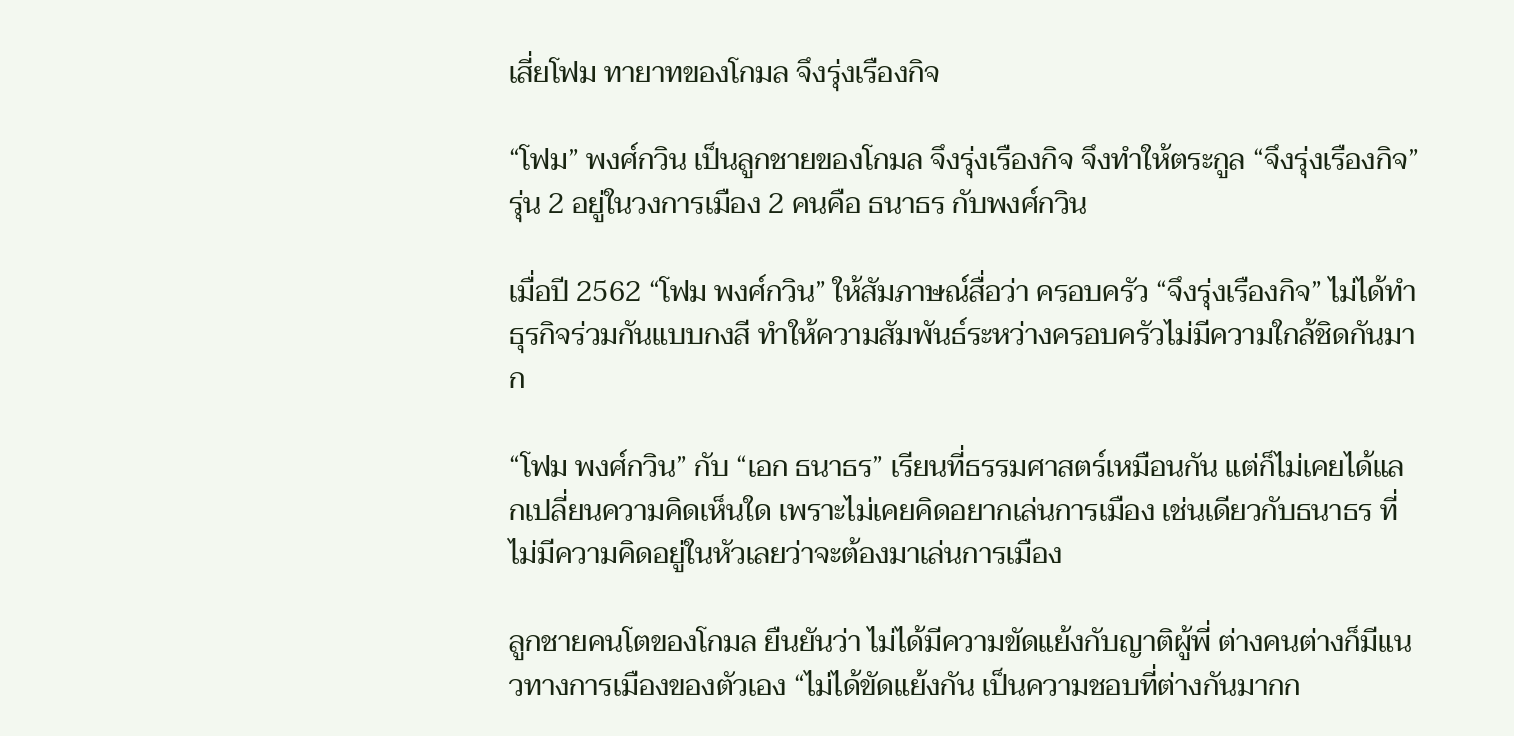เสี่ยโฟม ทายาทของโกมล จึงรุ่งเรืองกิจ

“โฟม” พงศ์กวิน เป็นลูกชายของโกมล จึงรุ่งเรืองกิจ จึงทำให้ตระกูล “จึงรุ่งเรืองกิจ” รุ่น 2 อยู่ในวงการเมือง 2 คนคือ ธนาธร กับพงศ์กวิน

เมื่อปี 2562 “โฟม พงศ์กวิน” ให้สัมภาษณ์สื่อว่า ครอบครัว “จึงรุ่งเรืองกิจ” ไม่ได้ทำธุรกิจร่วมกันแบบกงสี ทำให้ความสัมพันธ์ระหว่างครอบครัวไม่มีความใกล้ชิดกันมาก

“โฟม พงศ์กวิน” กับ “เอก ธนาธร” เรียนที่ธรรมศาสตร์เหมือนกัน แต่ก็ไม่เคยได้แลกเปลี่ยนความคิดเห็นใด เพราะไม่เคยคิดอยากเล่นการเมือง เช่นเดียวกับธนาธร ที่ไม่มีความคิดอยู่ในหัวเลยว่าจะต้องมาเล่นการเมือง

ลูกชายคนโตของโกมล ยืนยันว่า ไม่ได้มีความขัดแย้งกับญาติผู้พี่ ต่างคนต่างก็มีแนวทางการเมืองของตัวเอง “ไม่ได้ขัดแย้งกัน เป็นความชอบที่ต่างกันมากก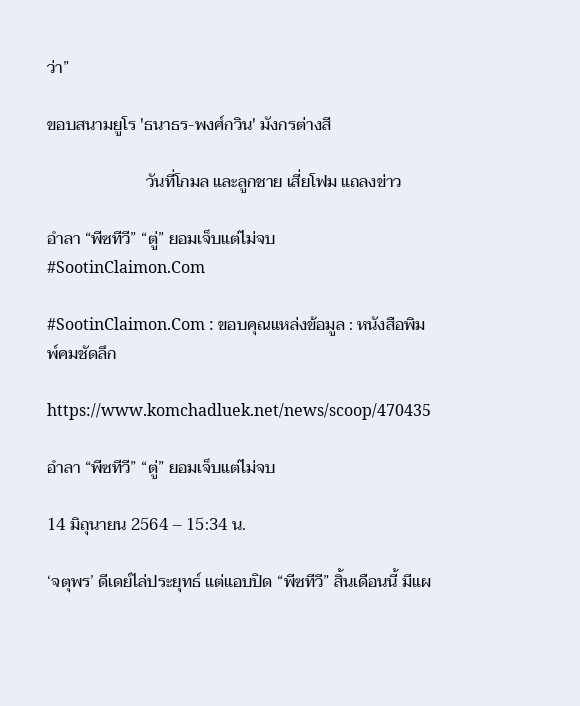ว่า”

ขอบสนามยูโร 'ธนาธร-พงศ์กวิน' มังกรต่างสี

                        วันที่โกมล และลูกชาย เสี่ยโฟม แถลงข่าว

อำลา “พีซทีวี” “ตู่” ยอมเจ็บแต่ไม่จบ #SootinClaimon.Com

#SootinClaimon.Com : ขอบคุณแหล่งข้อมูล : หนังสือพิมพ์คมชัดลึก

https://www.komchadluek.net/news/scoop/470435

อำลา “พีซทีวี” “ตู่” ยอมเจ็บแต่ไม่จบ

14 มิถุนายน 2564 – 15:34 น.

‘จตุพร’ ดีเดย์ไล่ประยุทธ์ แต่แอบปิด “พีซทีวี” สิ้นเดือนนี้ มีแผ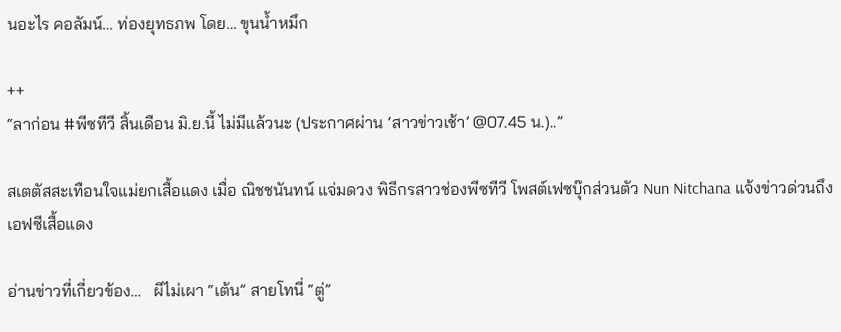นอะไร คอลัมน์… ท่องยุทธภพ โดย… ขุนน้ำหมึก

++
“ลาก่อน #พีซทีวี สิ้นเดือน มิ.ย.นี้ ไม่มีแล้วนะ (ประกาศผ่าน ‘สาวข่าวเช้า’ @07.45 น.)..”

สเตตัสสะเทือนใจแม่ยกเสื้อแดง เมื่อ ณิชชนันทน์ แจ่มดวง พิธีกรสาวช่องพีซทีวี โพสต์เฟซบุ๊กส่วนตัว Nun Nitchana แจ้งข่าวด่วนถึงเอฟซีเสื้อแดง

อ่านข่าวที่เกี่ยวข้อง…   ผีไม่เผา “เต้น” สายโทนี่ “ตู่”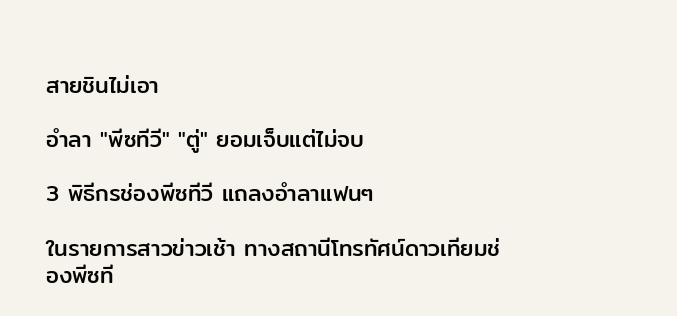สายชินไม่เอา

อำลา "พีซทีวี" "ตู่" ยอมเจ็บแต่ไม่จบ

3 พิธีกรช่องพีซทีวี แถลงอำลาแฟนๆ

ในรายการสาวข่าวเช้า ทางสถานีโทรทัศน์ดาวเทียมช่องพีซที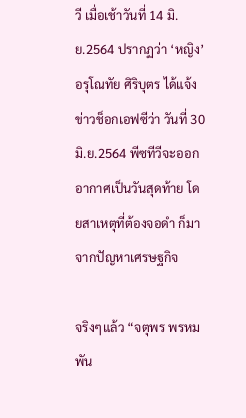วี เมื่อเช้าวันที่ 14 มิ.ย.2564 ปรากฏว่า ‘หญิง’ อรุโณทัย ศิริบุตร ได้แจ้งข่าวช็อกเอฟซีว่า วันที่ 30 มิ.ย.2564 พีซทีวีจะออกอากาศเป็นวันสุดท้าย โดยสาเหตุที่ต้องจอดำ ก็มาจากปัญหาเศรษฐกิจ

จริงๆแล้ว “จตุพร พรหมพัน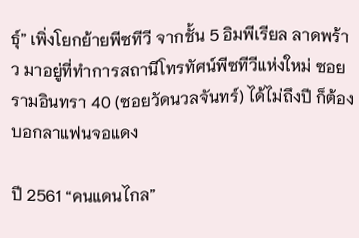ธุ์” เพิ่งโยกย้ายพีซทีวี จากชั้น 5 อิมพีเรียล ลาดพร้าว มาอยู่ที่ทำการสถานีโทรทัศน์พีซทีวีแห่งใหม่ ซอยรามอินทรา 40 (ซอยวัดนวลจันทร์) ได้ไม่ถึงปี ก็ต้องบอกลาแฟนจอแดง

ปี 2561 “คนแดนไกล”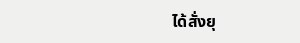ได้สั่งยุ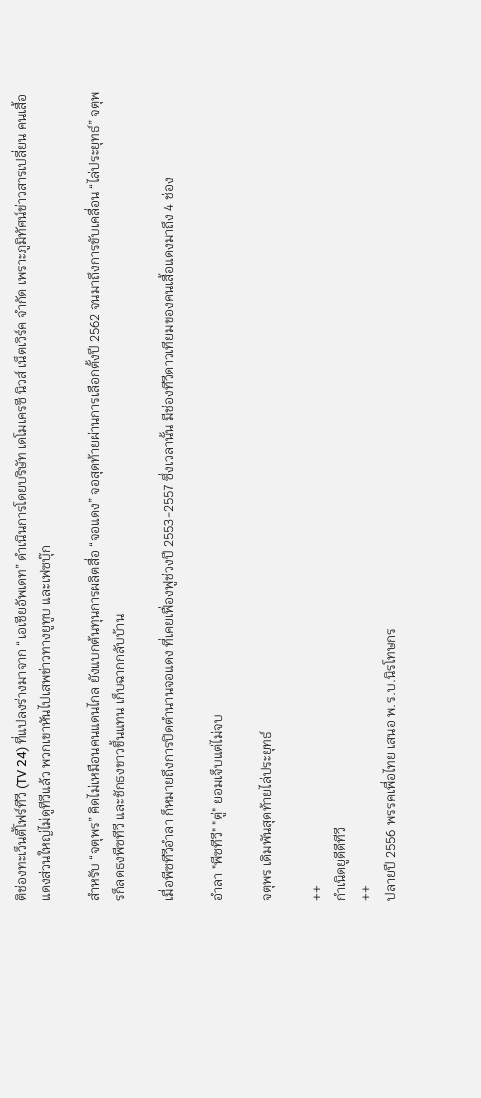ติช่องทะเว็นตี้โฟร์ทีวี (TV 24) ที่แปลงร่างมาจาก “เอเชียอัพเดท” ดำเนินการโดยบริษัท เดโมเครซี นิวส์ เน็ตเวิร์ค จำกัด เพราะภูมิทัศน์ข่าวสารเปลี่ยน คนเสื้อแดงส่วนใหญ่ไม่ดูทีวีแล้ว พวกเขาหันไปเสพข่าวทางยูทูบ และเฟซบุ๊ก

สำหรับ “จตุพร” คิดไม่เหมือนคนแดนไกล ยังแบกต้นทุนการผลิตสื่อ “จอแดง” จอสุดท้ายผ่านการเลือกตั้งปี 2562 จนมาถึงการขับเคลื่อน “ไล่ประยุทธ์” จตุพรก็ลดธงพีซทีวี และชักธงขาวขึ้นแทน เก็บฉากกลับบ้าน

เมื่อพีซทีวีอำลา ก็หมายถึงการปิดตำนานจอแดง ที่เคยเฟื่องฟูช่วงปี 2553-2557 ซึ่งเวลานั้น มีช่องทีวีดาวเทียมของคนเสื้อแดงมาถึง 4 ช่อง

อำลา "พีซทีวี" "ตู่" ยอมเจ็บแต่ไม่จบ

จตุพร เดิมพันสุดท้ายไล่ประยุทธ์

++
กำเนิดยูดีดีทีวี
++
ปลายปี 2556 พรรคเพื่อไทย เสนอ พ.ร.บ.นิรโทษกร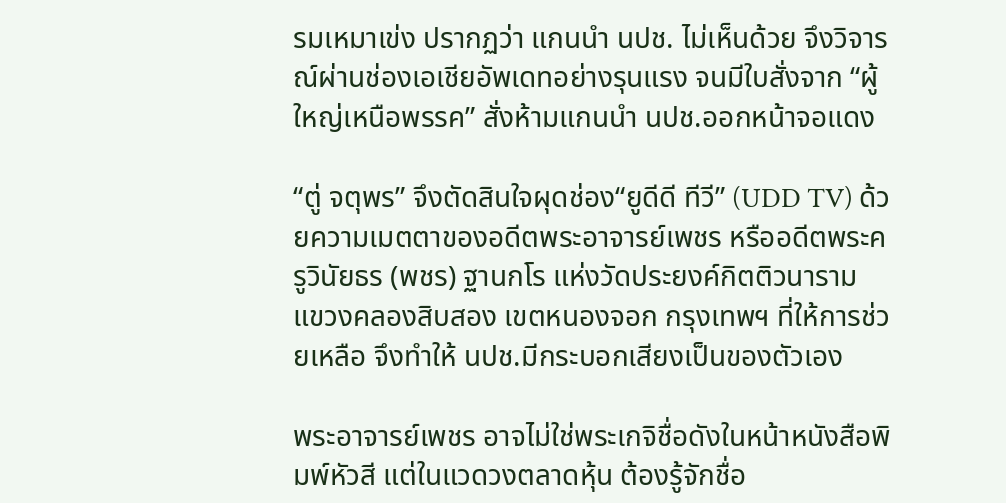รมเหมาเข่ง ปรากฏว่า แกนนำ นปช. ไม่เห็นด้วย จึงวิจารณ์ผ่านช่องเอเชียอัพเดทอย่างรุนแรง จนมีใบสั่งจาก “ผู้ใหญ่เหนือพรรค” สั่งห้ามแกนนำ นปช.ออกหน้าจอแดง

“ตู่ จตุพร” จึงตัดสินใจผุดช่อง“ยูดีดี ทีวี” (UDD TV) ด้วยความเมตตาของอดีตพระอาจารย์เพชร หรืออดีตพระครูวินัยธร (พชร) ฐานกโร แห่งวัดประยงค์กิตติวนาราม แขวงคลองสิบสอง เขตหนองจอก กรุงเทพฯ ที่ให้การช่วยเหลือ จึงทำให้ นปช.มีกระบอกเสียงเป็นของตัวเอง

พระอาจารย์เพชร อาจไม่ใช่พระเกจิชื่อดังในหน้าหนังสือพิมพ์หัวสี แต่ในแวดวงตลาดหุ้น ต้องรู้จักชื่อ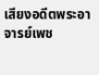เสียงอดีตพระอาจารย์เพช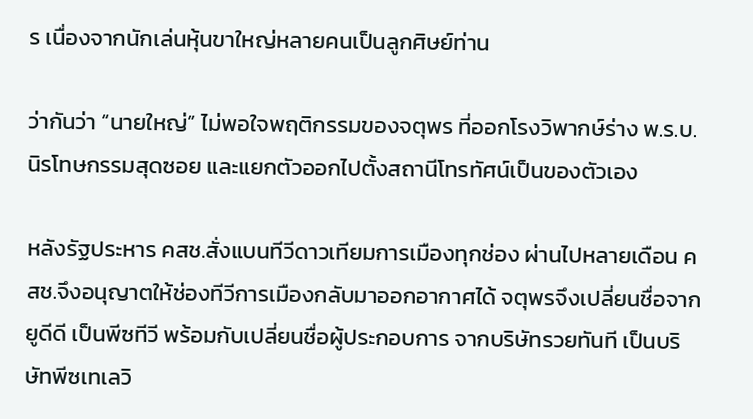ร เนื่องจากนักเล่นหุ้นขาใหญ่หลายคนเป็นลูกศิษย์ท่าน

ว่ากันว่า “นายใหญ่” ไม่พอใจพฤติกรรมของจตุพร ที่ออกโรงวิพากษ์ร่าง พ.ร.บ.นิรโทษกรรมสุดซอย และแยกตัวออกไปตั้งสถานีโทรทัศน์เป็นของตัวเอง

หลังรัฐประหาร คสช.สั่งแบนทีวีดาวเทียมการเมืองทุกช่อง ผ่านไปหลายเดือน คสช.จึงอนุญาตให้ช่องทีวีการเมืองกลับมาออกอากาศได้ จตุพรจึงเปลี่ยนชื่อจากยูดีดี เป็นพีซทีวี พร้อมกับเปลี่ยนชื่อผู้ประกอบการ จากบริษัทรวยทันที เป็นบริษัทพีซเทเลวิ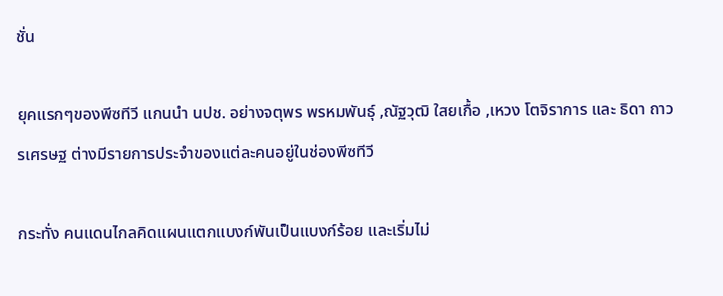ชั่น

ยุคแรกๆของพีซทีวี แกนนำ นปช. อย่างจตุพร พรหมพันธุ์ ,ณัฐวุฒิ ใสยเกื้อ ,เหวง โตจิราการ และ ธิดา ถาวรเศรษฐ ต่างมีรายการประจำของแต่ละคนอยู่ในช่องพีซทีวี

กระทั่ง คนแดนไกลคิดแผนแตกแบงก์พันเป็นแบงก์ร้อย และเริ่มไม่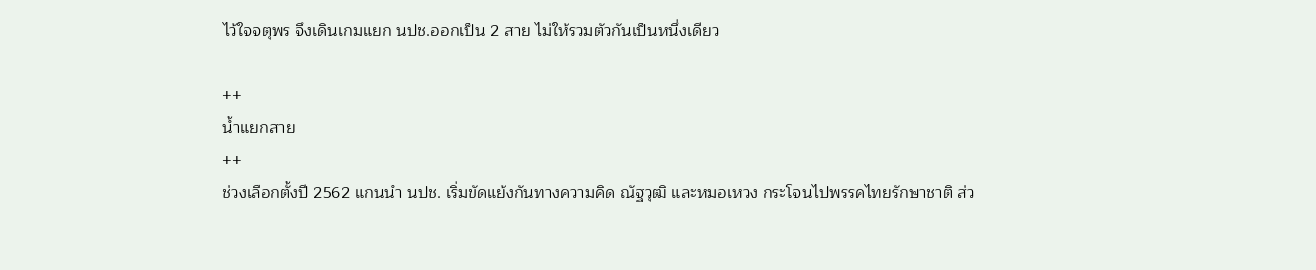ไว้ใจจตุพร จึงเดินเกมแยก นปช.ออกเป็น 2 สาย ไม่ให้รวมตัวกันเป็นหนึ่งเดียว

++
น้ำแยกสาย
++
ช่วงเลือกตั้งปี 2562 แกนนำ นปช. เริ่มขัดแย้งกันทางความคิด ณัฐวุฒิ และหมอเหวง กระโจนไปพรรคไทยรักษาชาติ ส่ว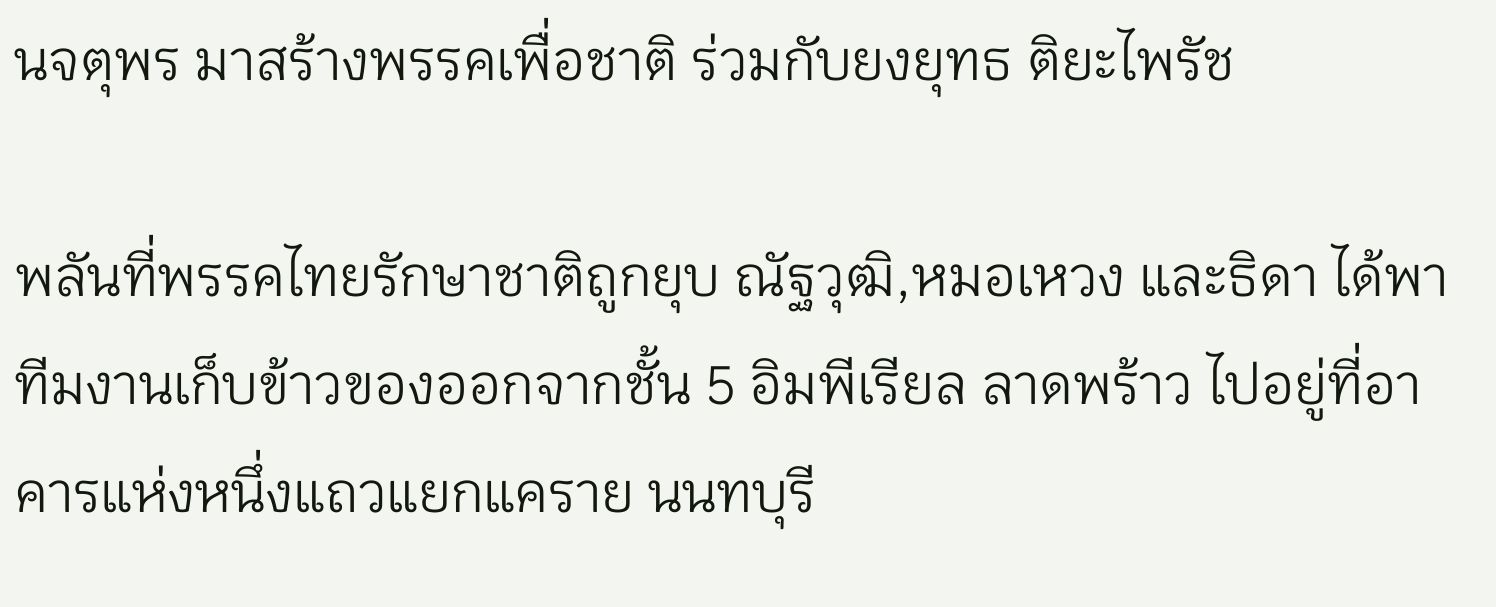นจตุพร มาสร้างพรรคเพื่อชาติ ร่วมกับยงยุทธ ติยะไพรัช

พลันที่พรรคไทยรักษาชาติถูกยุบ ณัฐวุฒิ,หมอเหวง และธิดา ได้พาทีมงานเก็บข้าวของออกจากชั้น 5 อิมพีเรียล ลาดพร้าว ไปอยู่ที่อาคารแห่งหนึ่งแถวแยกแคราย นนทบุรี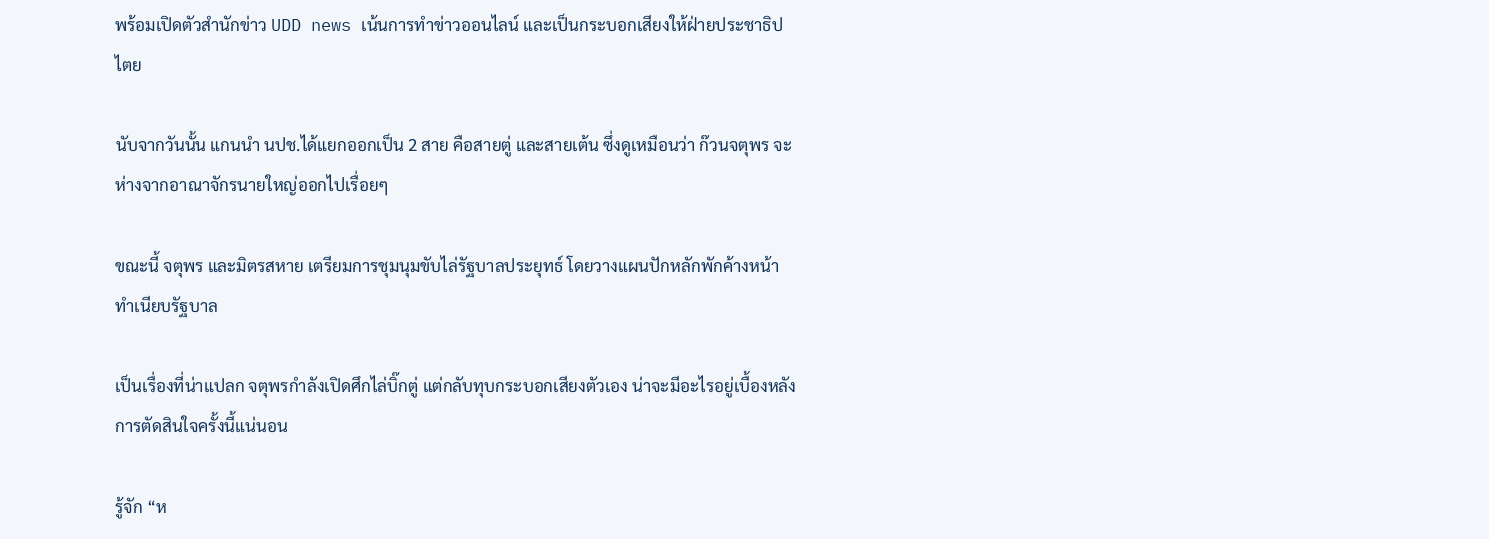พร้อมเปิดตัวสำนักข่าว UDD news เน้นการทำข่าวออนไลน์ และเป็นกระบอกเสียงให้ฝ่ายประชาธิปไตย

นับจากวันนั้น แกนนำ นปช.ได้แยกออกเป็น 2 สาย คือสายตู่ และสายเต้น ซึ่งดูเหมือนว่า ก๊วนจตุพร จะห่างจากอาณาจักรนายใหญ่ออกไปเรื่อยๆ

ขณะนี้ จตุพร และมิตรสหาย เตรียมการชุมนุมขับไล่รัฐบาลประยุทธ์ โดยวางแผนปักหลักพักค้างหน้าทำเนียบรัฐบาล

เป็นเรื่องที่น่าแปลก จตุพรกำลังเปิดศึกไล่บิ๊กตู่ แต่กลับทุบกระบอกเสียงตัวเอง น่าจะมีอะไรอยู่เบื้องหลังการตัดสินใจครั้งนี้แน่นอน

รู้จัก “ห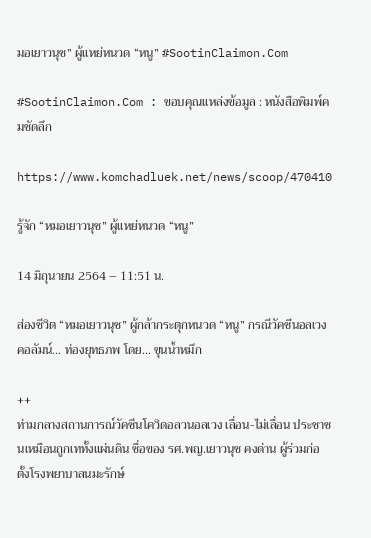มอเยาวนุช” ผู้แหย่หนวด “หนู” #SootinClaimon.Com

#SootinClaimon.Com : ขอบคุณแหล่งข้อมูล : หนังสือพิมพ์คมชัดลึก

https://www.komchadluek.net/news/scoop/470410

รู้จัก “หมอเยาวนุช” ผู้แหย่หนวด “หนู”

14 มิถุนายน 2564 – 11:51 น.

ส่องชีวิต “หมอเยาวนุช” ผู้กล้ากระตุกหนวด “หนู” กรณีวัคซีนอลเวง คอลัมน์… ท่องยุทธภพ โดย… ขุนน้ำหมึก

++
ท่ามกลางสถานการณ์วัคซีนโควิดอลวนอลเวง เลื่อน-ไม่เลื่อน ประชาชนเหมือนถูกเททั้งแผ่นดิน ชื่อของ รศ.พญ.เยาวนุช คงด่าน ผู้ร่วมก่อตั้งโรงพยาบาลนมะรักษ์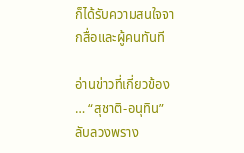ก็ได้รับความสนใจจากสื่อและผู้คนทันที

อ่านข่าวที่เกี่ยวข้อง … “สุชาติ-อนุทิน”ลับลวงพราง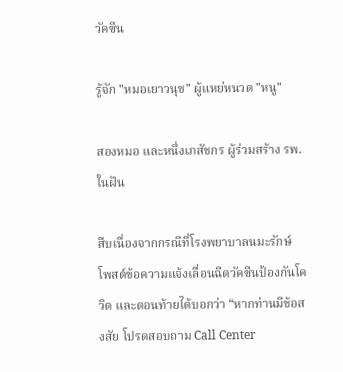วัคซีน

รู้จัก "หมอเยาวนุช" ผู้แหย่หนวด "หนู"

สองหมอ และหนึ่งเภสัชกร ผู้ร่วมสร้าง รพ.ในฝัน

สืบเนื่องจากกรณีที่โรงพยาบาลนมะรักษ์ โพสต์ข้อความแจ้งเลื่อนฉีดวัคซีนป้องกันโควิด และตอนท้ายได้บอกว่า “หากท่านมีข้อสงสัย โปรดสอบถาม Call Center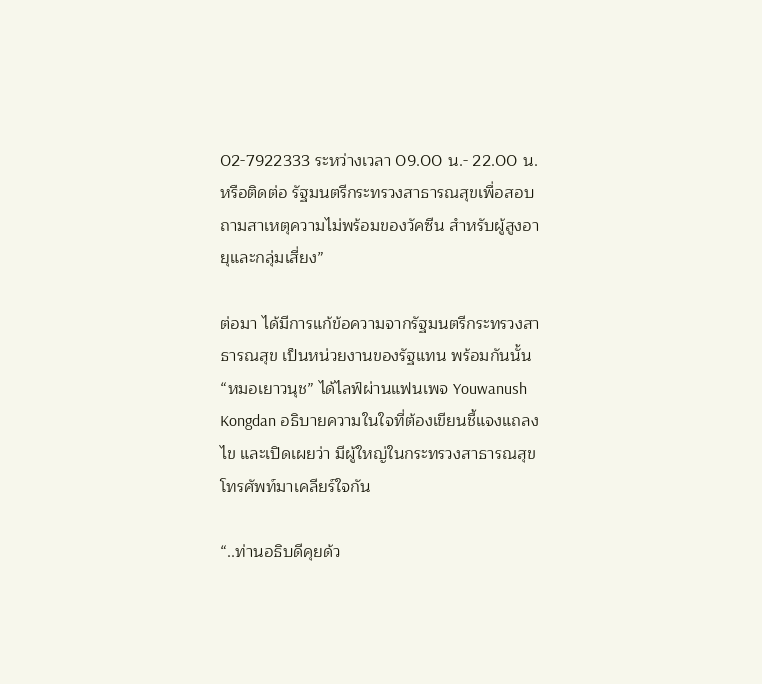02-7922333 ระหว่างเวลา 09.00 น.- 22.00 น. หรือติดต่อ รัฐมนตรีกระทรวงสาธารณสุขเพื่อสอบถามสาเหตุความไม่พร้อมของวัคซีน สำหรับผู้สูงอายุและกลุ่มเสี่ยง”

ต่อมา ได้มีการแก้ข้อความจากรัฐมนตรีกระทรวงสาธารณสุข เป็นหน่วยงานของรัฐแทน พร้อมกันนั้น “หมอเยาวนุช” ได้ไลฟ์ผ่านแฟนเพจ Youwanush Kongdan อธิบายความในใจที่ต้องเขียนชี้แจงแถลงไข และเปิดเผยว่า มีผู้ใหญ่ในกระทรวงสาธารณสุขโทรศัพท์มาเคลียร์ใจกัน

“..ท่านอธิบดีคุยด้ว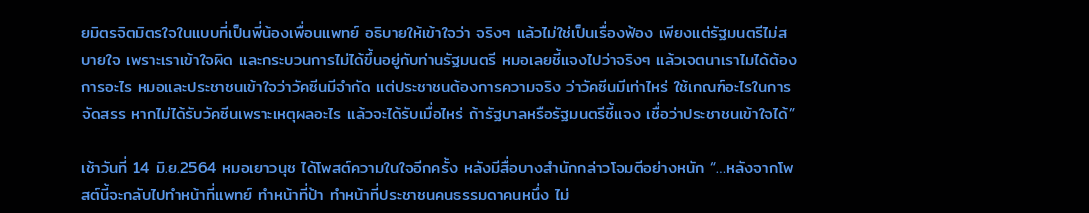ยมิตรจิตมิตรใจในแบบที่เป็นพี่น้องเพื่อนแพทย์ อธิบายให้เข้าใจว่า จริงๆ แล้วไม่ใช่เป็นเรื่องฟ้อง เพียงแต่รัฐมนตรีไม่สบายใจ เพราะเราเข้าใจผิด และกระบวนการไม่ได้ขึ้นอยู่กับท่านรัฐมนตรี หมอเลยชี้แจงไปว่าจริงๆ แล้วเจตนาเราไมได้ต้องการอะไร หมอและประชาชนเข้าใจว่าวัคซีนมีจำกัด แต่ประชาชนต้องการความจริง ว่าวัคซีนมีเท่าไหร่ ใช้เกณฑ์อะไรในการจัดสรร หากไม่ได้รับวัคซีนเพราะเหตุผลอะไร แล้วจะได้รับเมื่อไหร่ ถ้ารัฐบาลหรือรัฐมนตรีชี้แจง เชื่อว่าประชาชนเข้าใจได้”

เช้าวันที่ 14 มิ.ย.2564 หมอเยาวนุช ได้โพสต์ความในใจอีกครั้ง หลังมีสื่อบางสำนักกล่าวโจมตีอย่างหนัก “…หลังจากโพสต์นี้จะกลับไปทำหน้าที่แพทย์ ทำหน้าที่ป้า ทำหน้าที่ประชาชนคนธรรมดาคนหนึ่ง ไม่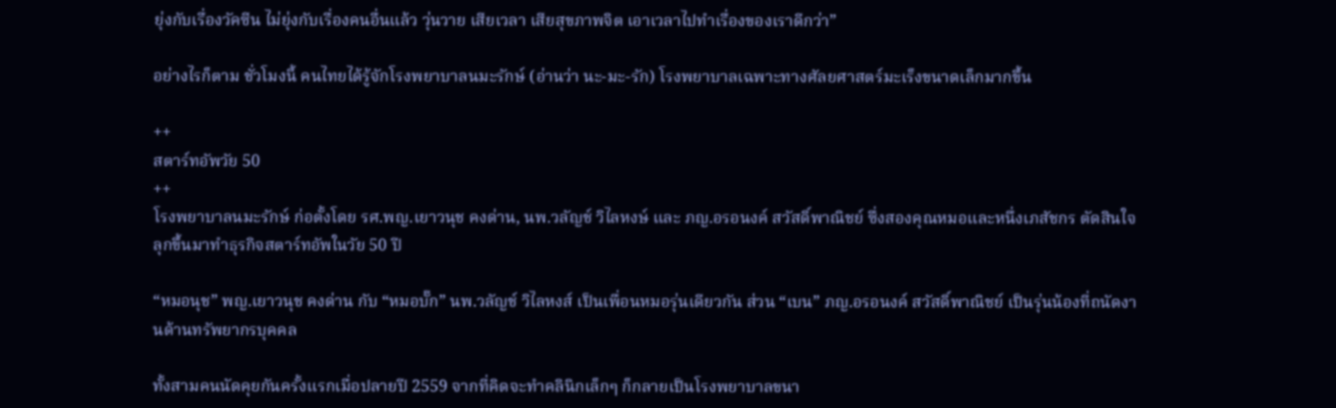ยุ่งกับเรื่องวัคซีน ไม่ยุ่งกับเรื่องคนอื่นแล้ว วุ่นวาย เสียเวลา เสียสุขภาพจิต เอาเวลาไปทำเรื่องของเราดีกว่า”

อย่างไรก็ตาม ชั่วโมงนี้ คนไทยได้รู้จักโรงพยาบาลนมะรักษ์ (อ่านว่า นะ-มะ-รัก) โรงพยาบาลเฉพาะทางศัลยศาสตร์มะเร็งขนาดเล็กมากขึ้น

++
สตาร์ทอัพวัย 50
++
โรงพยาบาลนมะรักษ์ ก่อตั้งโดย รศ.พญ.เยาวนุช คงด่าน, นพ.วลัญช์ วิไลหงษ์ และ ภญ.อรอนงค์ สวัสดิ์พาณิชย์ ซึ่งสองคุณหมอและหนึ่งเภสัชกร ตัดสินใจลุกขึ้นมาทำธุรกิจสตาร์ทอัพในวัย 50 ปี

“หมอนุช” พญ.เยาวนุช คงด่าน กับ “หมอบั๊ก” นพ.วลัญช์ วิไลหงส์ เป็นเพื่อนหมอรุ่นเดียวกัน ส่วน “เบน” ภญ.อรอนงค์ สวัสดิ์พาณิชย์ เป็นรุ่นน้องที่ถนัดงานด้านทรัพยากรบุคคล

ทั้งสามคนนัดคุยกันครั้งแรกเมื่อปลายปี 2559 จากที่คิดจะทำคลินิกเล็กๆ ก็กลายเป็นโรงพยาบาลขนา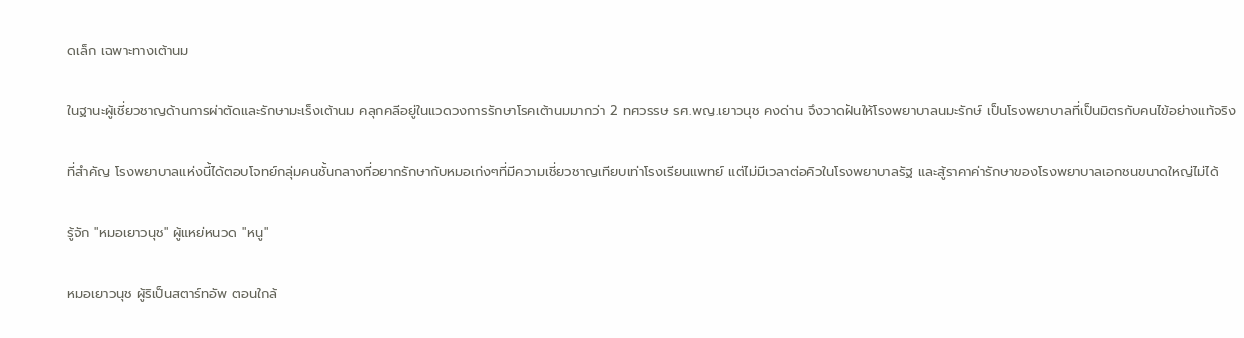ดเล็ก เฉพาะทางเต้านม

ในฐานะผู้เชี่ยวชาญด้านการผ่าตัดและรักษามะเร็งเต้านม คลุกคลีอยู่ในแวดวงการรักษาโรคเต้านมมากว่า 2 ทศวรรษ รศ.พญ.เยาวนุช คงด่าน จึงวาดฝันให้โรงพยาบาลนมะรักษ์ เป็นโรงพยาบาลที่เป็นมิตรกับคนไข้อย่างแท้จริง

ที่สำคัญ โรงพยาบาลแห่งนี้ได้ตอบโจทย์กลุ่มคนชั้นกลางที่อยากรักษากับหมอเก่งๆที่มีความเชี่ยวชาญเทียบเท่าโรงเรียนแพทย์ แต่ไม่มีเวลาต่อคิวในโรงพยาบาลรัฐ และสู้ราคาค่ารักษาของโรงพยาบาลเอกชนขนาดใหญ่ไม่ได้

รู้จัก "หมอเยาวนุช" ผู้แหย่หนวด "หนู"

หมอเยาวนุช ผู้ริเป็นสตาร์ทอัพ ตอนใกล้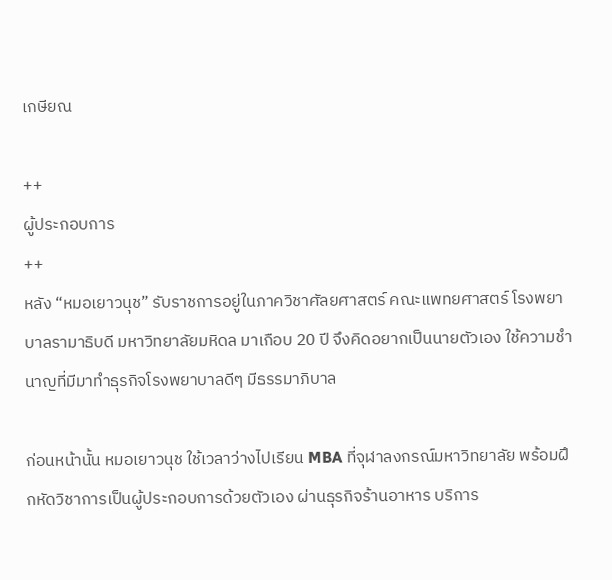เกษียณ

++
ผู้ประกอบการ
++
หลัง “หมอเยาวนุช” รับราชการอยู่ในภาควิชาศัลยศาสตร์ คณะแพทยศาสตร์ โรงพยาบาลรามาธิบดี มหาวิทยาลัยมหิดล มาเกือบ 20 ปี จึงคิดอยากเป็นนายตัวเอง ใช้ความชำนาญที่มีมาทำธุรกิจโรงพยาบาลดีๆ มีธรรมาภิบาล

ก่อนหน้านั้น หมอเยาวนุช ใช้เวลาว่างไปเรียน MBA ที่จุฬาลงกรณ์มหาวิทยาลัย พร้อมฝึกหัดวิชาการเป็นผู้ประกอบการด้วยตัวเอง ผ่านธุรกิจร้านอาหาร บริการ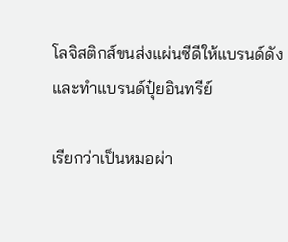โลจิสติกส์ขนส่งแผ่นซีดีให้แบรนด์ดัง และทำแบรนด์ปุ๋ยอินทรีย์

เรียกว่าเป็นหมอผ่า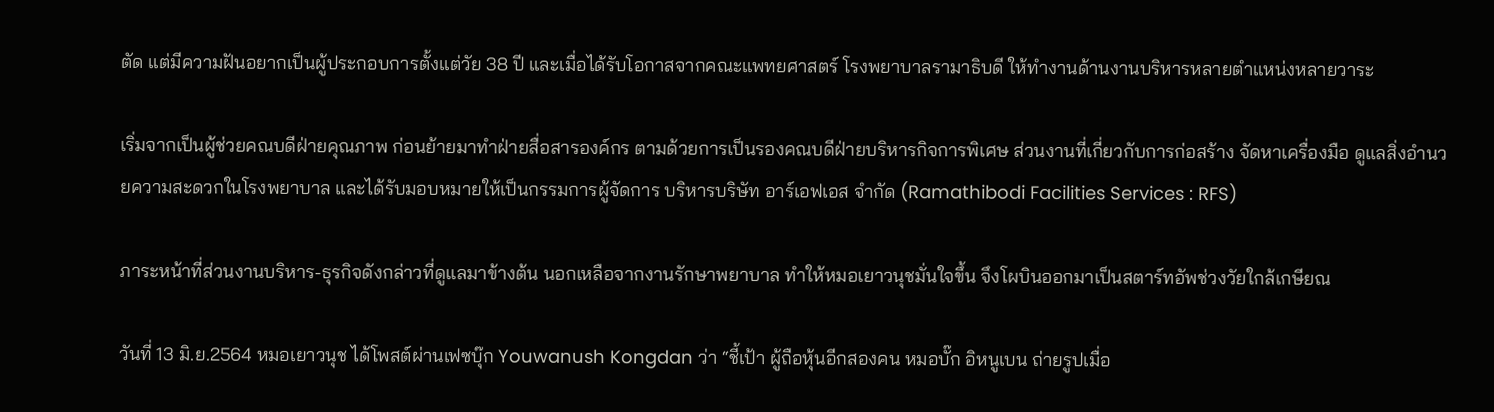ตัด แต่มีความฝันอยากเป็นผู้ประกอบการตั้งแต่วัย 38 ปี และเมื่อได้รับโอกาสจากคณะแพทยศาสตร์ โรงพยาบาลรามาธิบดี ให้ทำงานด้านงานบริหารหลายตำแหน่งหลายวาระ

เริ่มจากเป็นผู้ช่วยคณบดีฝ่ายคุณภาพ ก่อนย้ายมาทำฝ่ายสื่อสารองค์กร ตามด้วยการเป็นรองคณบดีฝ่ายบริหารกิจการพิเศษ ส่วนงานที่เกี่ยวกับการก่อสร้าง จัดหาเครื่องมือ ดูแลสิ่งอำนวยความสะดวกในโรงพยาบาล และได้รับมอบหมายให้เป็นกรรมการผู้จัดการ บริหารบริษัท อาร์เอฟเอส จำกัด (Ramathibodi Facilities Services : RFS)

ภาระหน้าที่ส่วนงานบริหาร-ธุรกิจดังกล่าวที่ดูแลมาข้างต้น นอกเหลือจากงานรักษาพยาบาล ทำให้หมอเยาวนุชมั่นใจขึ้น จึงโผบินออกมาเป็นสตาร์ทอัพช่วงวัยใกล้เกษียณ

วันที่ 13 มิ.ย.2564 หมอเยาวนุช ได้โพสต์ผ่านเฟซบุ๊ก Youwanush Kongdan ว่า “ชี้เป้า ผู้ถือหุ้นอีกสองคน หมอบั๊ก อิหนูเบน ถ่ายรูปเมื่อ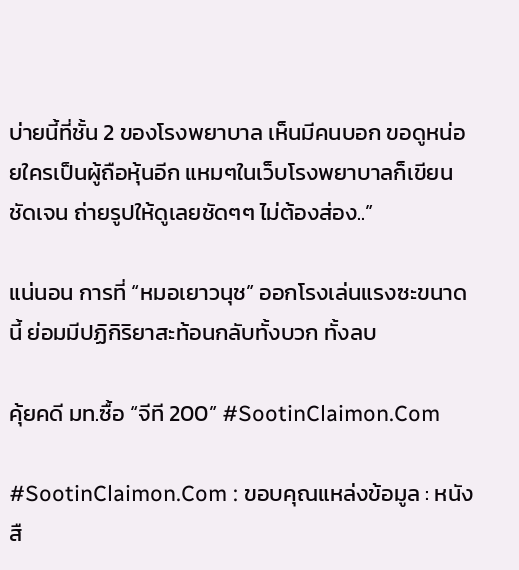บ่ายนี้ที่ชั้น 2 ของโรงพยาบาล เห็นมีคนบอก ขอดูหน่อยใครเป็นผู้ถือหุ้นอีก แหมๆในเว็บโรงพยาบาลก็เขียนชัดเจน ถ่ายรูปให้ดูเลยชัดๆๆ ไม่ต้องส่อง..”

แน่นอน การที่ “หมอเยาวนุช” ออกโรงเล่นแรงซะขนาดนี้ ย่อมมีปฏิกิริยาสะท้อนกลับทั้งบวก ทั้งลบ

คุ้ยคดี มท.ซื้อ “จีที 200” #SootinClaimon.Com

#SootinClaimon.Com : ขอบคุณแหล่งข้อมูล : หนังสื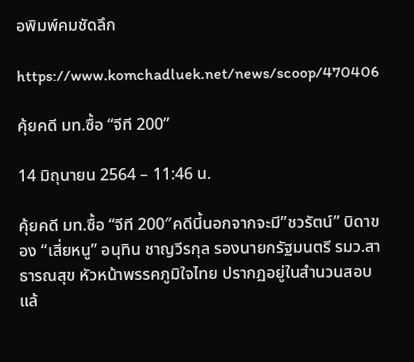อพิมพ์คมชัดลึก

https://www.komchadluek.net/news/scoop/470406

คุ้ยคดี มท.ซื้อ “จีที 200”

14 มิถุนายน 2564 – 11:46 น.

คุ้ยคดี มท.ซื้อ “จีที 200″คดีนี้นอกจากจะมี”ชวรัตน์” บิดาของ “เสี่ยหนู” อนุทิน ชาญวีรกุล รองนายกรัฐมนตรี รมว.สาธารณสุข หัวหน้าพรรคภูมิใจไทย ปรากฏอยู่ในสำนวนสอบแล้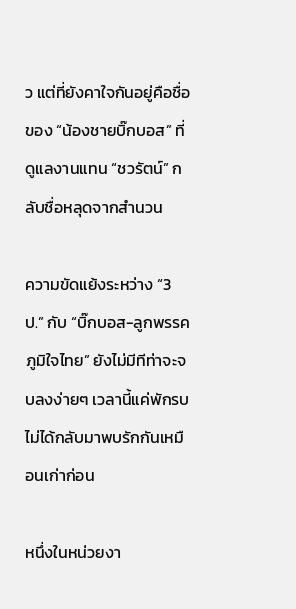ว แต่ที่ยังคาใจกันอยู่คือชื่อของ “น้องชายบิ๊กบอส” ที่ดูแลงานแทน “ชวรัตน์” กลับชื่อหลุดจากสำนวน

ความขัดแย้งระหว่าง “3 ป.” กับ “บิ๊กบอส-ลูกพรรคภูมิใจไทย” ยังไม่มีทีท่าจะจบลงง่ายๆ เวลานี้แค่พักรบ ไม่ได้กลับมาพบรักกันเหมือนเก่าก่อน

หนึ่งในหน่วยงา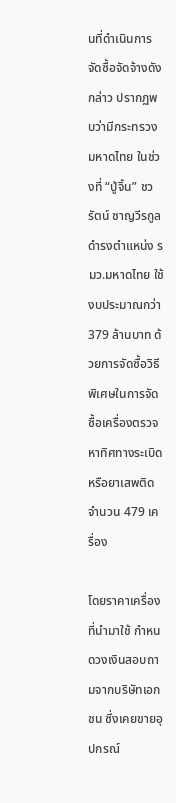นที่ดำเนินการจัดซื้อจัดจ้างดังกล่าว ปรากฏพบว่ามีกระทรวงมหาดไทย ในช่วงที่ “ปู่จิ้น” ชวรัตน์ ชาญวีรกูล ดำรงตำแหน่ง รมว.มหาดไทย ใช้งบประมาณกว่า 379 ล้านบาท ด้วยการจัดซื้อวิธีพิเศษในการจัดซื้อเครื่องตรวจหาทิศทางระเบิดหรือยาเสพติดจำนวน 479 เครื่อง

โดยราคาเครื่องที่นำมาใช้ กำหนดวงเงินสอบถามจากบริษัทเอกชน ซึ่งเคยขายอุปกรณ์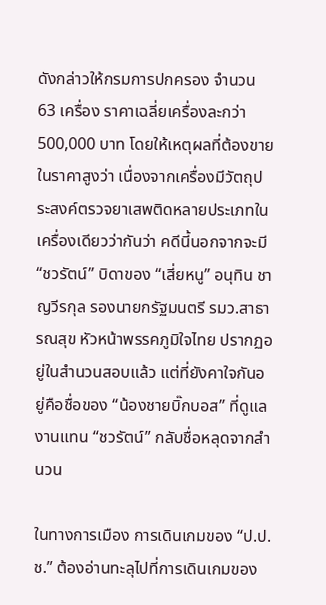ดังกล่าวให้กรมการปกครอง จำนวน 63 เครื่อง ราคาเฉลี่ยเครื่องละกว่า 500,000 บาท โดยให้เหตุผลที่ต้องขายในราคาสูงว่า เนื่องจากเครื่องมีวัตถุประสงค์ตรวจยาเสพติดหลายประเภทในเครื่องเดียวว่ากันว่า คดีนี้นอกจากจะมี “ชวรัตน์” บิดาของ “เสี่ยหนู” อนุทิน ชาญวีรกุล รองนายกรัฐมนตรี รมว.สาธารณสุข หัวหน้าพรรคภูมิใจไทย ปรากฏอยู่ในสำนวนสอบแล้ว แต่ที่ยังคาใจกันอยู่คือชื่อของ “น้องชายบิ๊กบอส” ที่ดูแลงานแทน “ชวรัตน์” กลับชื่อหลุดจากสำนวน

ในทางการเมือง การเดินเกมของ “ป.ป.ช.” ต้องอ่านทะลุไปที่การเดินเกมของ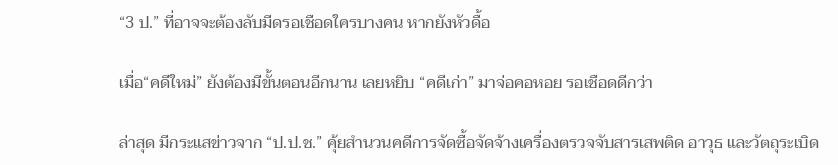“3 ป.” ที่อาจจะต้องลับมีดรอเชือดใครบางคน หากยังหัวดื้อ

เมื่อ“คดีใหม่” ยังต้องมีขั้นตอนอีกนาน เลยหยิบ “คดีเก่า” มาจ่อคอหอย รอเชือดดีกว่า

ล่าสุด มีกระแสข่าวจาก “ป.ป.ช.” คุ้ยสำนวนคดีการจัดซื้อจัดจ้างเครื่องตรวจจับสารเสพติด อาวุธ และวัตถุระเบิด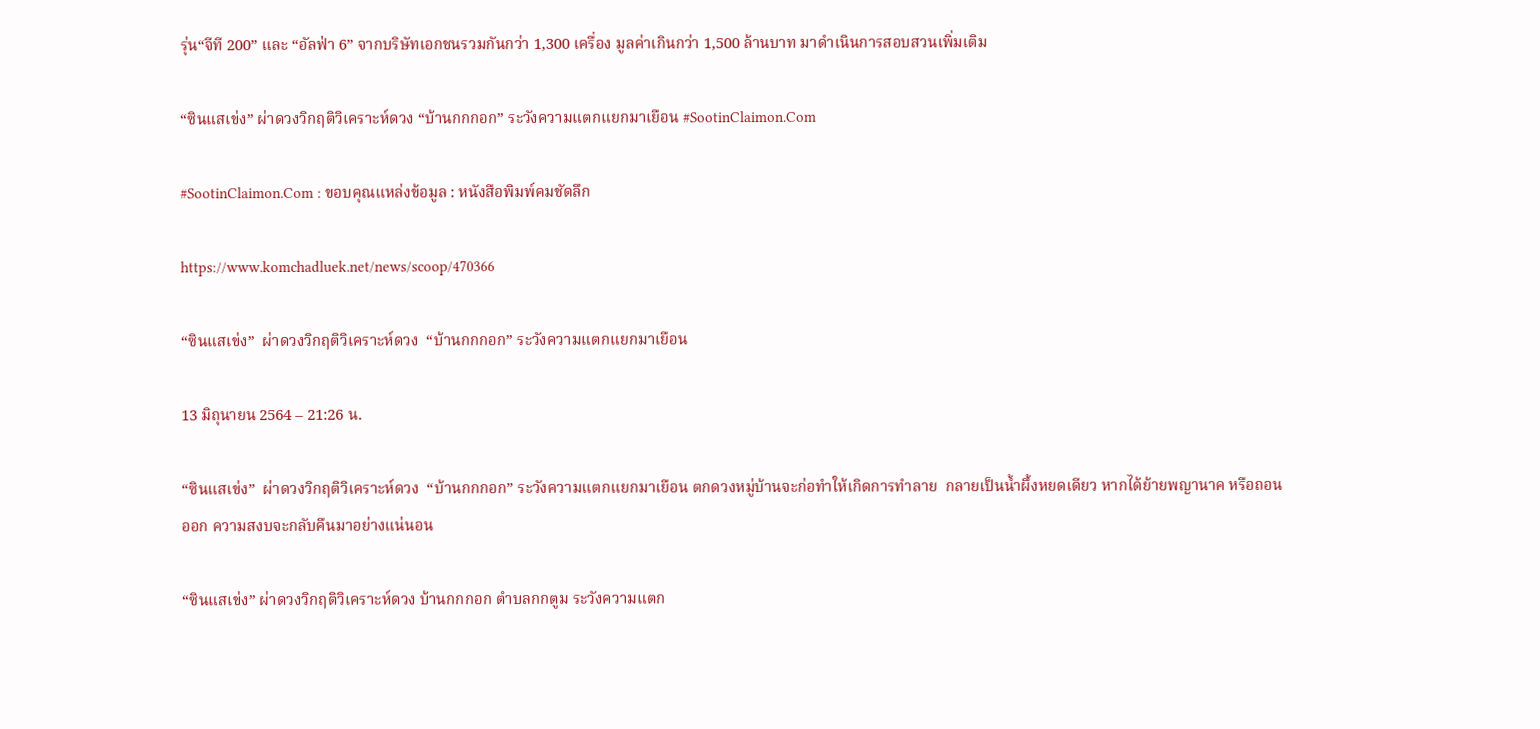รุ่น“จีที 200” และ “อัลฟ่า 6” จากบริษัทเอกชนรวมกันกว่า 1,300 เครื่อง มูลค่าเกินกว่า 1,500 ล้านบาท มาดำเนินการสอบสวนเพิ่มเติม

“ซินแสเข่ง” ผ่าดวงวิกฤติวิเคราะห์ดวง “บ้านกกกอก” ระวังความแตกแยกมาเยือน #SootinClaimon.Com

#SootinClaimon.Com : ขอบคุณแหล่งข้อมูล : หนังสือพิมพ์คมชัดลึก

https://www.komchadluek.net/news/scoop/470366

“ซินแสเข่ง”  ผ่าดวงวิกฤติวิเคราะห์ดวง  “บ้านกกกอก” ระวังความแตกแยกมาเยือน

13 มิถุนายน 2564 – 21:26 น.

“ซินแสเข่ง”  ผ่าดวงวิกฤติวิเคราะห์ดวง  “บ้านกกกอก” ระวังความแตกแยกมาเยือน ตกดวงหมู่บ้านจะก่อทำให้เกิดการทำลาย  กลายเป็นน้ำผึ้งหยดเดียว หากได้ย้ายพญานาค หรือถอนออก ความสงบจะกลับคืนมาอย่างแน่นอน

“ซินแสเข่ง” ผ่าดวงวิกฤติวิเคราะห์ดวง บ้านกกกอก ตำบลกกตูม ระวังความแตก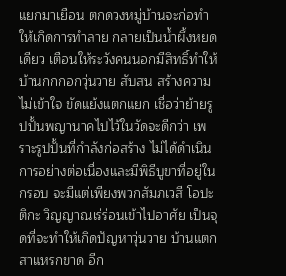แยกมาเยือน ตกดวงหมู่บ้านจะก่อทำให้เกิดการทำลาย กลายเป็นน้ำผึ้งหยดเดียว เตือนให้ระวังคนนอกมีสิทธิ์ทำให้ บ้านกกกอกวุ่นวาย สับสน สร้างความไม่เข้าใจ ขัดแย้งแตกแยก เชื่อว่าย้ายรูปปั้นพญานาคไปไว้ในวัดจะดีกว่า เพราะรูปปั้นที่กำลังก่อสร้าง ไม่ได้ดำเนินการอย่างต่อเนื่องและมีพิธีบูขาที่อยู่ในกรอบ จะมีแต่เพียงพวกสัมภเวสี โอปะติกะ วิญญาณเร่ร่อนเข้าไปอาศัย เป็นจุดที่จะทำให้เกิดปัญหาวุ่นวาย บ้านแตกสาแหรกขาด อีก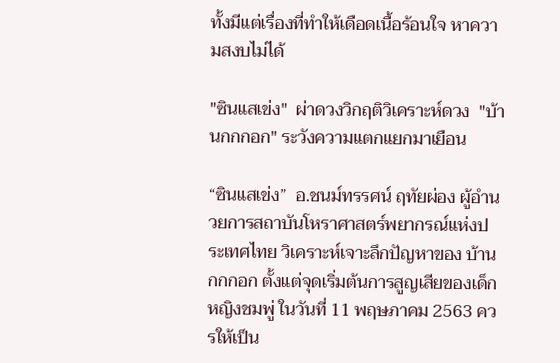ทั้งมีแต่เรื่องที่ทำให้เดือดเนื้อร้อนใจ หาความสงบไม่ได้

"ซินแสเข่ง"  ผ่าดวงวิกฤติวิเคราะห์ดวง  "บ้านกกกอก" ระวังความแตกแยกมาเยือน

“ซินแสเข่ง”  อ.ชนม์ทรรศน์ ฤทัยผ่อง ผู้อำนวยการสถาบันโหราศาสตร์พยากรณ์แห่งประเทศไทย วิเคราะห์เจาะลึกปัญหาของ บ้านกกกอก ตั้งแต่จุดเริ่มต้นการสูญเสียของเด็กหญิงชมพู่ ในวันที่ 11 พฤษภาคม 2563 ควรให้เป็น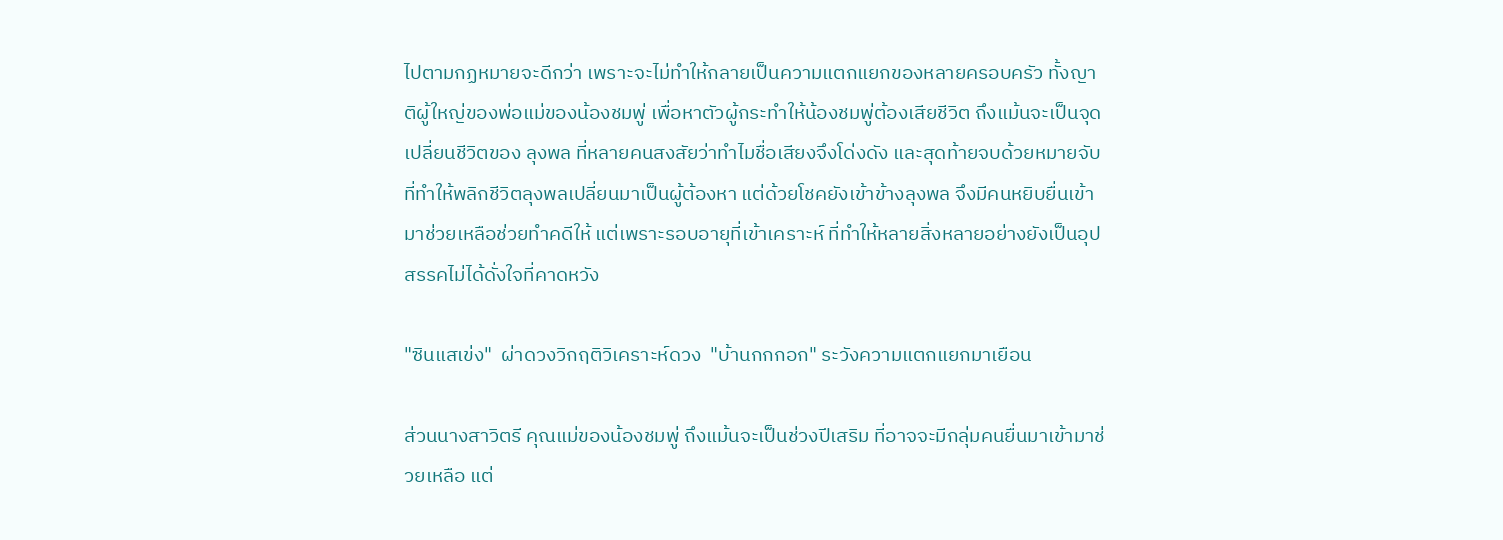ไปตามกฏหมายจะดีกว่า เพราะจะไม่ทำให้กลายเป็นความแตกแยกของหลายครอบครัว ทั้งญาติผู้ใหญ่ของพ่อแม่ของน้องชมพู่ เพื่อหาตัวผู้กระทำให้น้องชมพู่ต้องเสียชีวิต ถึงแม้นจะเป็นจุดเปลี่ยนชีวิตของ ลุงพล ที่หลายคนสงสัยว่าทำไมชื่อเสียงจึงโด่งดัง และสุดท้ายจบด้วยหมายจับ ที่ทำให้พลิกชีวิตลุงพลเปลี่ยนมาเป็นผู้ต้องหา แต่ด้วยโชคยังเข้าข้างลุงพล จึงมีคนหยิบยื่นเข้ามาช่วยเหลือช่วยทำคดีให้ แต่เพราะรอบอายุที่เข้าเคราะห์ ที่ทำให้หลายสิ่งหลายอย่างยังเป็นอุปสรรคไม่ได้ดั่งใจที่คาดหวัง

"ซินแสเข่ง"  ผ่าดวงวิกฤติวิเคราะห์ดวง  "บ้านกกกอก" ระวังความแตกแยกมาเยือน

ส่วนนางสาวิตรี คุณแม่ของน้องชมพู่ ถึงแม้นจะเป็นช่วงปีเสริม ที่อาจจะมีกลุ่มคนยื่นมาเข้ามาช่วยเหลือ แต่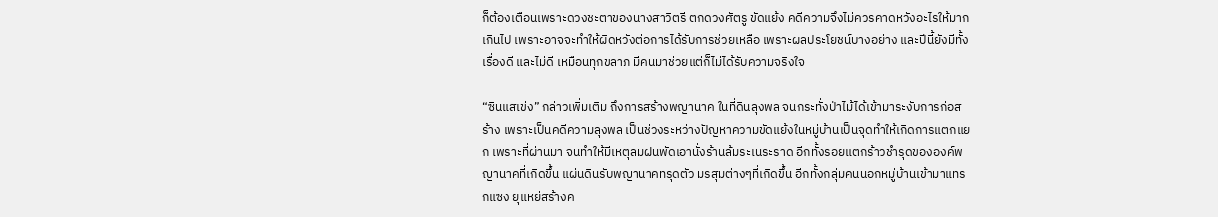ก็ต้องเตือนเพราะดวงชะตาของนางสาวิตรี ตกดวงศัตรู ขัดแย้ง คดีความจึงไม่ควรคาดหวังอะไรให้มากเกินไป เพราะอาจจะทำให้ผิดหวังต่อการได้รับการช่วยเหลือ เพราะผลประโยชน์บางอย่าง และปีนี้ยังมีทั้งเรื่องดี และไม่ดี เหมือนทุกขลาภ มีคนมาช่วยแต่ก็ไม่ได้รับความจริงใจ

“ซินแสเข่ง” กล่าวเพิ่มเติม ถึงการสร้างพญานาค ในที่ดินลุงพล จนกระทั่งป่าไม้ได้เข้ามาระงับการก่อสร้าง เพราะเป็นคดีความลุงพล เป็นช่วงระหว่างปัญหาความขัดแย้งในหมู่บ้านเป็นจุดทำให้เกิดการแตกแยก เพราะที่ผ่านมา จนทำให้มีเหตุลมฝนพัดเอานั่งร้านล้มระเนระราด อีกทั้งรอยแตกร้าวชำรุดขององค์พญานาคที่เกิดขึ้น แผ่นดินรับพญานาคทรุดตัว มรสุมต่างๆที่เกิดขึ้น อีกทั้งกลุ่มคนนอกหมู่บ้านเข้ามาแทรกแซง ยุแหย่สร้างค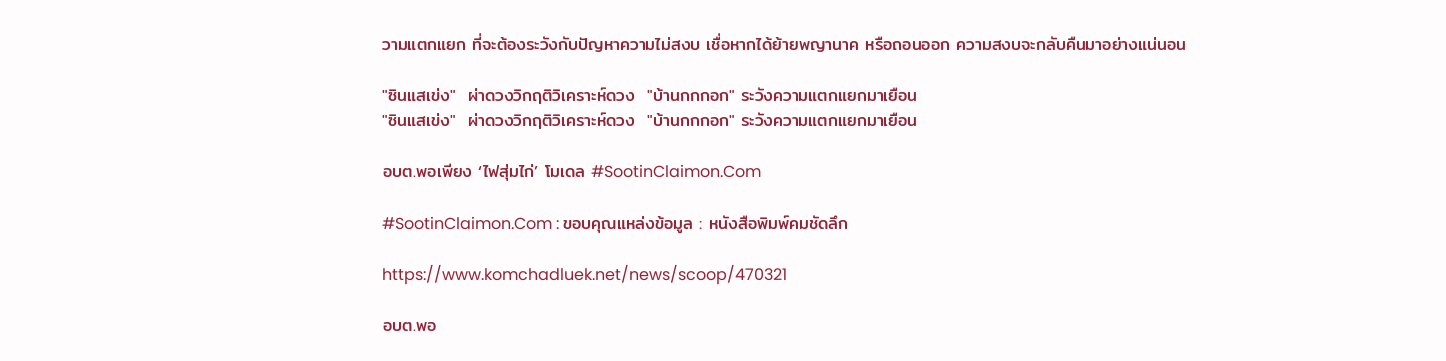วามแตกแยก ที่จะต้องระวังกับปัญหาความไม่สงบ เชื่อหากได้ย้ายพญานาค หรือถอนออก ความสงบจะกลับคืนมาอย่างแน่นอน

"ซินแสเข่ง"  ผ่าดวงวิกฤติวิเคราะห์ดวง  "บ้านกกกอก" ระวังความแตกแยกมาเยือน
"ซินแสเข่ง"  ผ่าดวงวิกฤติวิเคราะห์ดวง  "บ้านกกกอก" ระวังความแตกแยกมาเยือน

อบต.พอเพียง ‘ไฟสุ่มไก่’ โมเดล #SootinClaimon.Com

#SootinClaimon.Com : ขอบคุณแหล่งข้อมูล : หนังสือพิมพ์คมชัดลึก

https://www.komchadluek.net/news/scoop/470321

อบต.พอ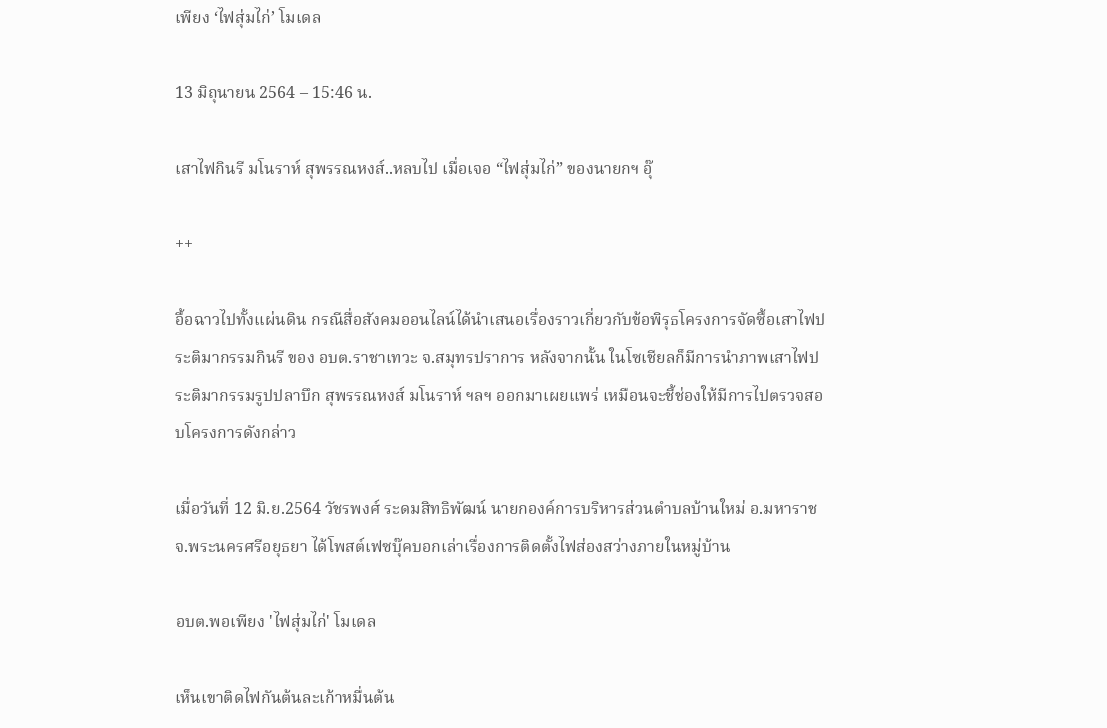เพียง ‘ไฟสุ่มไก่’ โมเดล

13 มิถุนายน 2564 – 15:46 น.

เสาไฟกินรี มโนราห์ สุพรรณหงส์..หลบไป เมื่อเจอ “ไฟสุ่มไก่” ของนายกฯ อุ๊

++

อื้อฉาวไปทั้งแผ่นดิน กรณีสื่อสังคมออนไลน์ได้นำเสนอเรื่องราวเกี่ยวกับข้อพิรุธโครงการจัดซื้อเสาไฟประติมากรรมกินรี ของ อบต.ราชาเทวะ จ.สมุทรปราการ หลังจากนั้น ในโซเชียลก็มีการนำภาพเสาไฟประติมากรรมรูปปลาบึก สุพรรณหงส์ มโนราห์ ฯลฯ ออกมาเผยแพร่ เหมือนจะชี้ช่องให้มีการไปตรวจสอบโครงการดังกล่าว

เมื่อวันที่ 12 มิ.ย.2564 วัชรพงศ์ ระดมสิทธิพัฒน์ นายกองค์การบริหารส่วนตำบลบ้านใหม่ อ.มหาราช จ.พระนครศรีอยุธยา ได้โพสต์เฟซบุ๊คบอกเล่าเรื่องการติดตั้งไฟส่องสว่างภายในหมู่บ้าน

อบต.พอเพียง 'ไฟสุ่มไก่' โมเดล

เห็นเขาติดไฟกันต้นละเก้าหมื่นต้น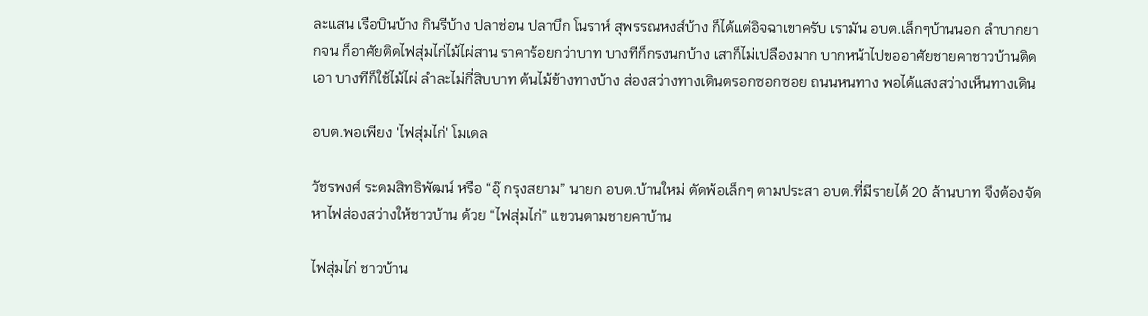ละแสน เรือบินบ้าง กินรีบ้าง ปลาช่อน ปลาบึก โนราห์ สุพรรณหงส์บ้าง ก็ได้แต่อิจฉาเขาครับ เรามัน อบต.เล็กๆบ้านนอก ลำบากยากจน ก็อาศัยติดไฟสุ่มไก่ไม้ไผ่สาน ราคาร้อยกว่าบาท บางทีก็กรงนกบ้าง เสาก็ไม่เปลืองมาก บากหน้าไปขออาศัยชายคาชาวบ้านติดเอา บางทีก็ใช้ไม้ไผ่ ลำละไม่กี่สิบบาท ต้นไม้ข้างทางบ้าง ส่องสว่างทางเดินตรอกซอกซอย ถนนหนทาง พอได้แสงสว่างเห็นทางเดิน

อบต.พอเพียง 'ไฟสุ่มไก่' โมเดล

วัชรพงศ์ ระดมสิทธิพัฒน์ หรือ “อุ๊ กรุงสยาม” นายก อบต.บ้านใหม่ ตัดพ้อเล็กๆ ตามประสา อบต.ที่มีรายได้ 20 ล้านบาท จึงต้องจัดหาไฟส่องสว่างให้ชาวบ้าน ด้วย “ไฟสุ่มไก่” แขวนตามชายคาบ้าน

ไฟสุ่มไก่ ชาวบ้าน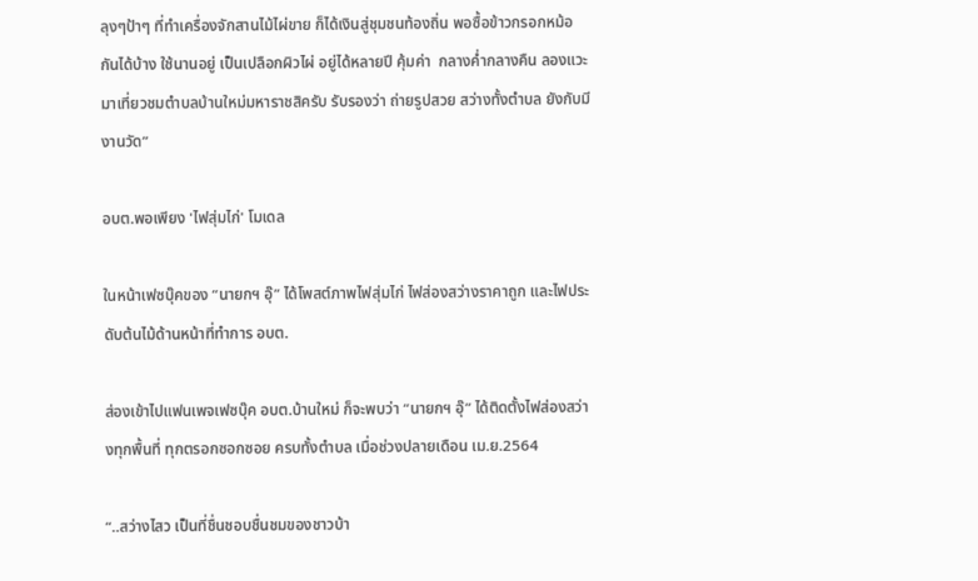ลุงๆป้าๆ ที่ทำเครื่องจักสานไม้ไผ่ขาย ก็ได้เงินสู่ชุมชนท้องถิ่น พอซื้อข้าวกรอกหม้อกันได้บ้าง ใช้นานอยู่ เป็นเปลือกผิวไผ่ อยู่ได้หลายปี คุ้มค่า  กลางค่ำกลางคืน ลองแวะมาเที่ยวชมตำบลบ้านใหม่มหาราชสิครับ รับรองว่า ถ่ายรูปสวย สว่างทั้งตำบล ยังกับมีงานวัด”

อบต.พอเพียง 'ไฟสุ่มไก่' โมเดล

ในหน้าเฟซบุ๊คของ “นายกฯ อุ๊” ได้โพสต์ภาพไฟสุ่มไก่ ไฟส่องสว่างราคาถูก และไฟประดับต้นไม้ด้านหน้าที่ทำการ อบต.

ส่องเข้าไปแฟนเพจเฟซบุ๊ค อบต.บ้านใหม่ ก็จะพบว่า “นายกฯ อุ๊” ได้ติดตั้งไฟส่องสว่างทุกพื้นที่ ทุกตรอกซอกซอย ครบทั้งตำบล เมื่อช่วงปลายเดือน เม.ย.2564

“..สว่างไสว เป็นที่ชื่นชอบชื่นชมของชาวบ้า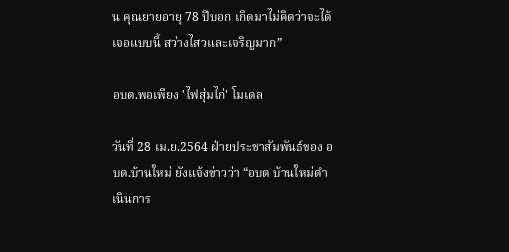น คุณยายอายุ 78 ปีบอก เกิดมาไม่คิดว่าจะได้เจอแบบนี้ สว่างไสวและเจริญมาก”

อบต.พอเพียง 'ไฟสุ่มไก่' โมเดล

วันที่ 28 เม.ย.2564 ฝ่ายประชาสัมพันธ์ของ อบต.บ้านใหม่ ยังแจ้งข่าวว่า “อบต บ้านใหม่ดำเนินการ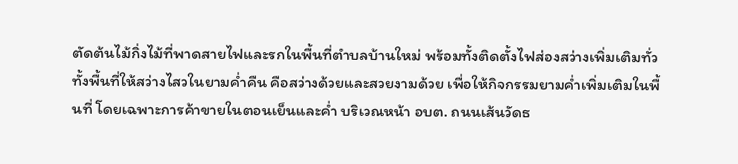ตัดต้นไม้กิ่งไม้ที่พาดสายไฟและรกในพื้นที่ตำบลบ้านใหม่ พร้อมทั้งติดตั้งไฟส่องสว่างเพิ่มเติมทั่วทั้งพื้นที่ให้สว่างไสวในยามค่ำคืน คือสว่างด้วยและสวยงามด้วย เพื่อให้กิจกรรมยามค่ำเพิ่มเติมในพื้นที่ โดยเฉพาะการค้าขายในตอนเย็นและค่ำ บริเวณหน้า อบต. ถนนเส้นวัดธ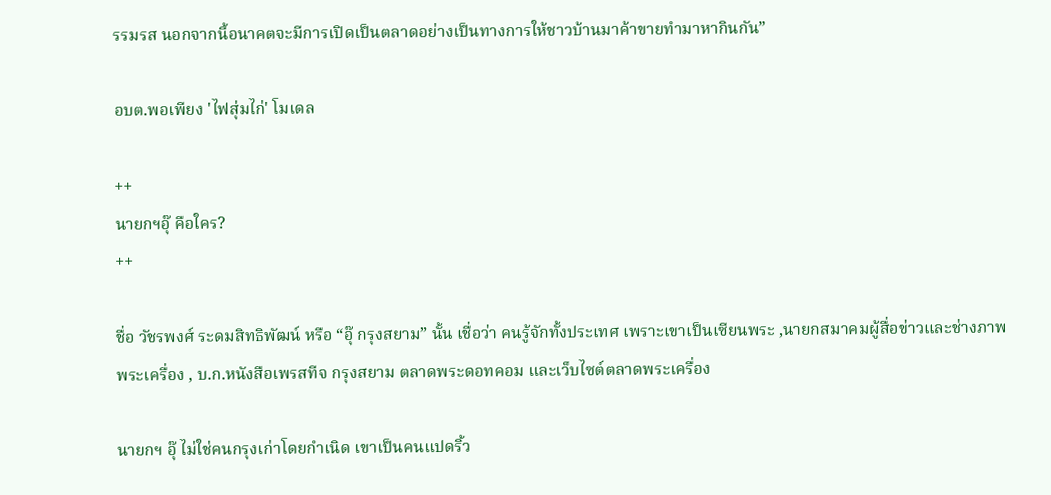รรมรส นอกจากนี้อนาคตจะมีการเปิดเป็นตลาดอย่างเป็นทางการให้ชาวบ้านมาค้าขายทำมาหากินกัน”

อบต.พอเพียง 'ไฟสุ่มไก่' โมเดล

++
นายกฯอุ๊ คือใคร?
++

ชื่อ วัชรพงศ์ ระดมสิทธิพัฒน์ หรือ “อุ๊ กรุงสยาม” นั้น เชื่อว่า คนรู้จักทั้งประเทศ เพราะเขาเป็นเซียนพระ ,นายกสมาคมผู้สื่อข่าวและช่างภาพ พระเครื่อง , บ.ก.หนังสือเพรสทีจ กรุงสยาม ตลาดพระดอทคอม และเว็บไซต์ตลาดพระเครื่อง

นายกฯ อุ๊ ไม่ใช่คนกรุงเก่าโดยกำเนิด เขาเป็นคนแปดริ้ว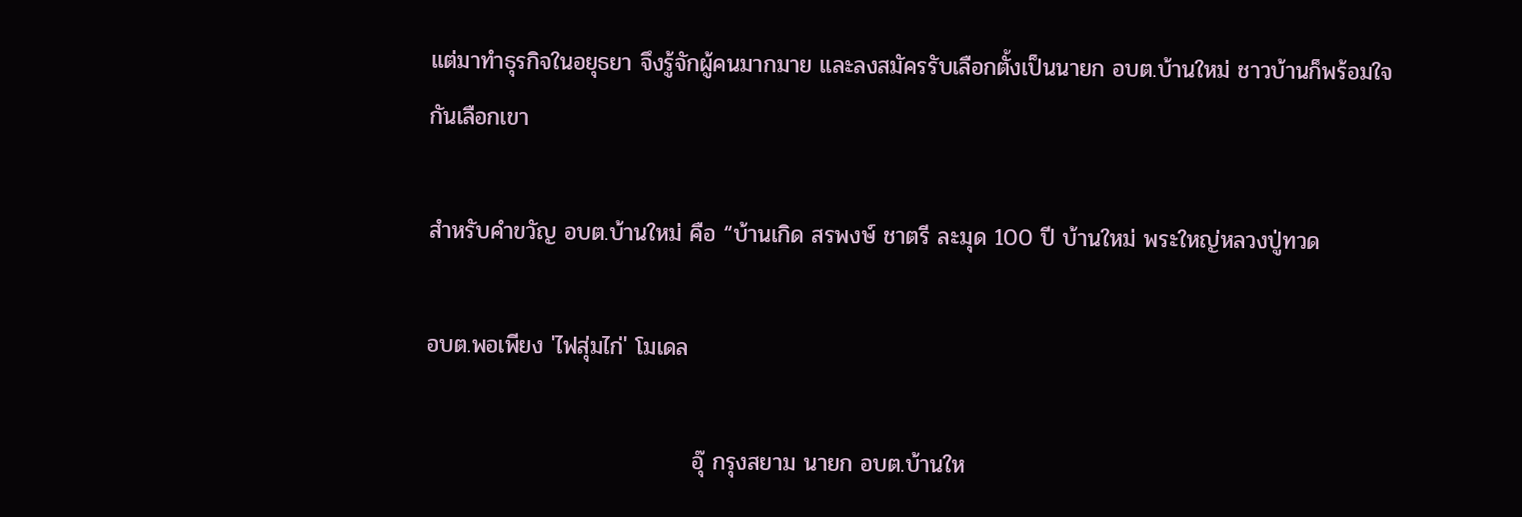แต่มาทำธุรกิจในอยุธยา จึงรู้จักผู้คนมากมาย และลงสมัครรับเลือกตั้งเป็นนายก อบต.บ้านใหม่ ชาวบ้านก็พร้อมใจกันเลือกเขา

สำหรับคำขวัญ อบต.บ้านใหม่ คือ “บ้านเกิด สรพงษ์ ชาตรี ละมุด 100 ปี บ้านใหม่ พระใหญ่หลวงปู่ทวด

อบต.พอเพียง 'ไฟสุ่มไก่' โมเดล

                                 อุ๊ กรุงสยาม นายก อบต.บ้านให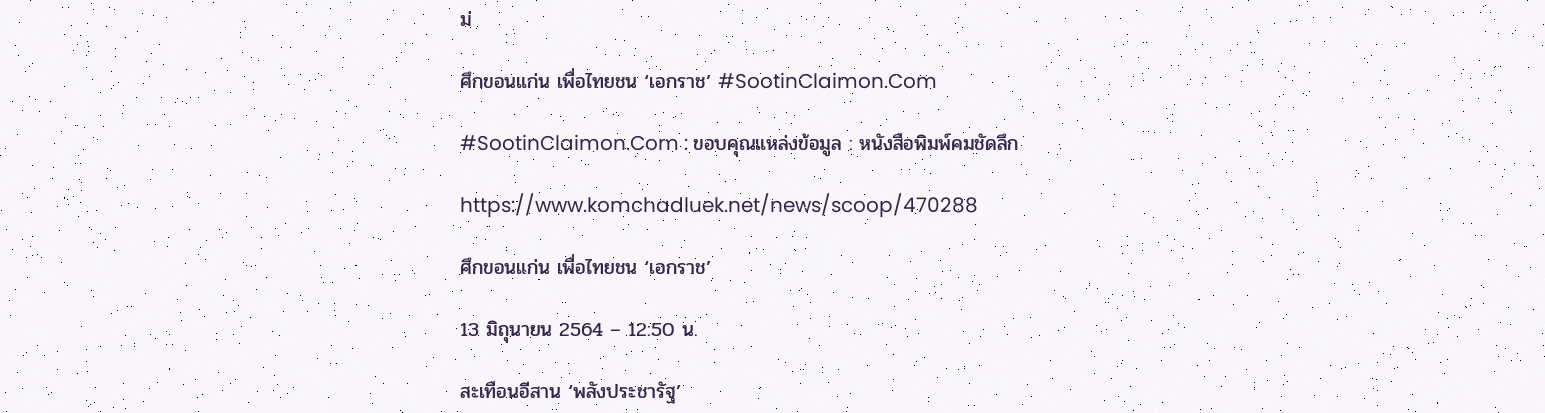ม่

ศึกขอนแก่น เพื่อไทยชน ‘เอกราช’ #SootinClaimon.Com

#SootinClaimon.Com : ขอบคุณแหล่งข้อมูล : หนังสือพิมพ์คมชัดลึก

https://www.komchadluek.net/news/scoop/470288

ศึกขอนแก่น เพื่อไทยชน ‘เอกราช’

13 มิถุนายน 2564 – 12:50 น.

สะเทือนอีสาน ‘พลังประชารัฐ’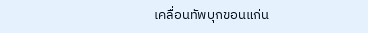เคลื่อนทัพบุกขอนแก่น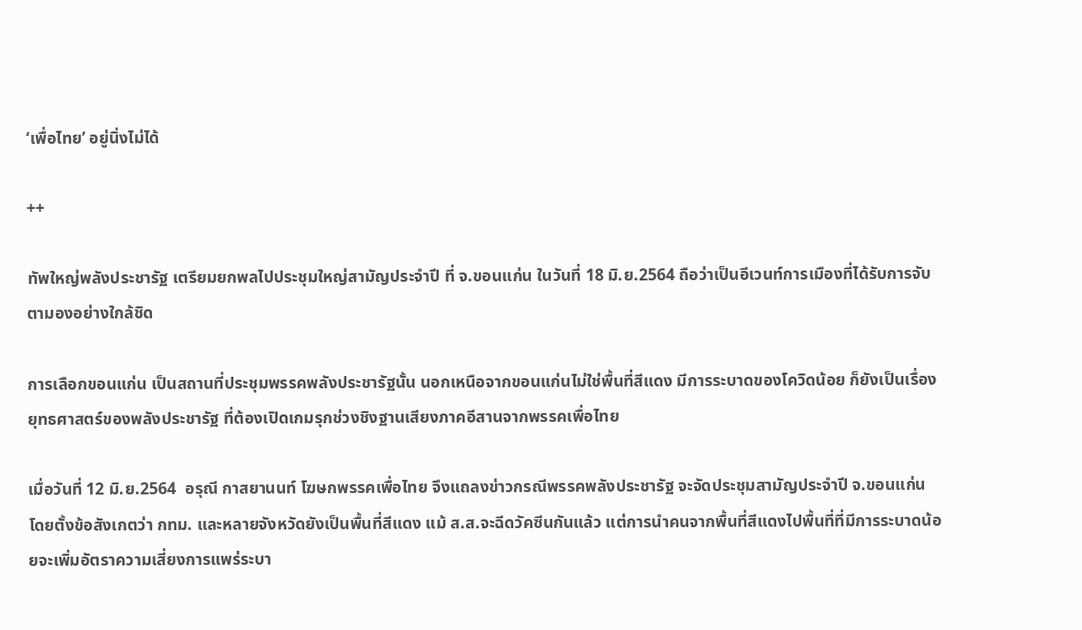‘เพื่อไทย’ อยู่นิ่งไม่ได้

++

ทัพใหญ่พลังประชารัฐ เตรียมยกพลไปประชุมใหญ่สามัญประจำปี ที่ จ.ขอนแก่น ในวันที่ 18 มิ.ย.2564 ถือว่าเป็นอีเวนท์การเมืองที่ได้รับการจับตามองอย่างใกล้ชิด

การเลือกขอนแก่น เป็นสถานที่ประชุมพรรคพลังประชารัฐนั้น นอกเหนือจากขอนแก่นไม่ใช่พื้นที่สีแดง มีการระบาดของโควิดน้อย ก็ยังเป็นเรื่องยุทธศาสตร์ของพลังประชารัฐ ที่ต้องเปิดเกมรุกช่วงชิงฐานเสียงภาคอีสานจากพรรคเพื่อไทย

เมื่อวันที่ 12 มิ.ย.2564  อรุณี กาสยานนท์ โฆษกพรรคเพื่อไทย จึงแถลงข่าวกรณีพรรคพลังประชารัฐ จะจัดประชุมสามัญประจำปี จ.ขอนแก่น โดยตั้งข้อสังเกตว่า กทม. และหลายจังหวัดยังเป็นพื้นที่สีแดง แม้ ส.ส.จะฉีดวัคซีนกันแล้ว แต่การนำคนจากพื้นที่สีแดงไปพื้นที่ที่มีการระบาดน้อยจะเพิ่มอัตราความเสี่ยงการแพร่ระบา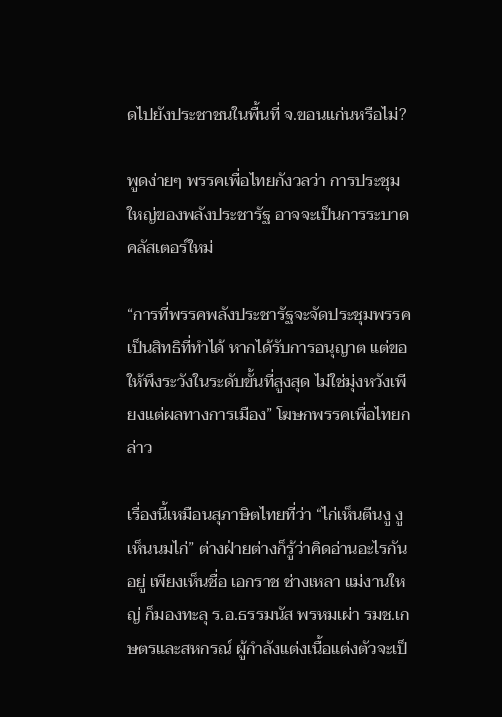ดไปยังประชาชนในพื้นที่ จ.ขอนแก่นหรือไม่?

พูดง่ายๆ พรรคเพื่อไทยกังวลว่า การประชุมใหญ่ของพลังประชารัฐ อาจจะเป็นการระบาดคลัสเตอร์ใหม่

“การที่พรรคพลังประชารัฐจะจัดประชุมพรรคเป็นสิทธิที่ทำได้ หากได้รับการอนุญาต แต่ขอให้พึงระวังในระดับขั้นที่สูงสุด ไม่ใช่มุ่งหวังเพียงแต่ผลทางการเมือง” โฆษกพรรคเพื่อไทยกล่าว

เรื่องนี้เหมือนสุภาษิตไทยที่ว่า “ไก่เห็นตีนงู งูเห็นนมไก่” ต่างฝ่ายต่างก็รู้ว่าคิดอ่านอะไรกันอยู่ เพียงเห็นชื่อ เอกราช ช่างเหลา แม่งานใหญ่ ก็มองทะลุ ร.อ.ธรรมนัส พรหมเผ่า รมช.เกษตรและสหกรณ์ ผู้กำลังแต่งเนื้อแต่งตัวจะเป็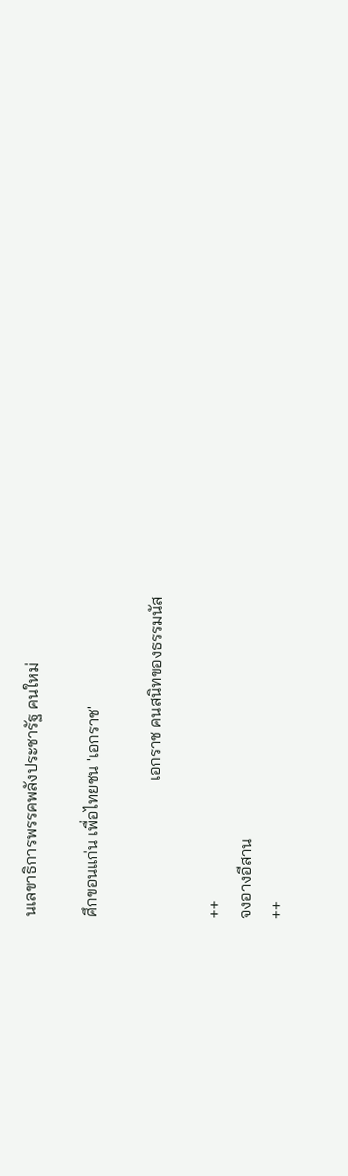นเลขาธิการพรรคพลังประชารัฐ คนใหม่

ศึกขอนแก่น เพื่อไทยชน 'เอกราช'

                                 เอกราช คนสนิทของธรรมนัส

++
จงอางอีสาน
++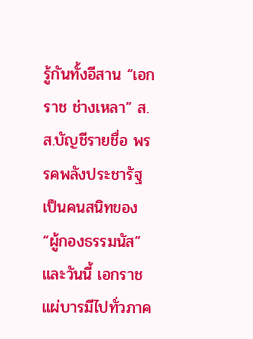รู้กันทั้งอีสาน “เอกราช ช่างเหลา” ส.ส.บัญชีรายชื่อ พรรคพลังประชารัฐ เป็นคนสนิทของ “ผู้กองธรรมนัส” และวันนี้ เอกราชแผ่บารมีไปทั่วภาค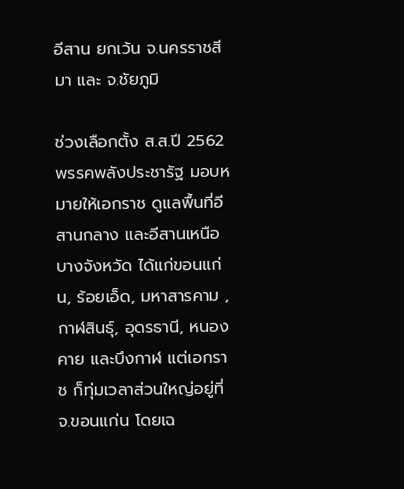อีสาน ยกเว้น จ.นครราชสีมา และ จ.ชัยภูมิ

ช่วงเลือกตั้ง ส.ส.ปี 2562 พรรคพลังประชารัฐ มอบหมายให้เอกราช ดูแลพื้นที่อีสานกลาง และอีสานเหนือบางจังหวัด ได้แก่ขอนแก่น, ร้อยเอ็ด, มหาสารคาม ,กาฬสินธุ์, อุดรธานี, หนองคาย และบึงกาฬ แต่เอกราช ก็ทุ่มเวลาส่วนใหญ่อยู่ที่ จ.ขอนแก่น โดยเฉ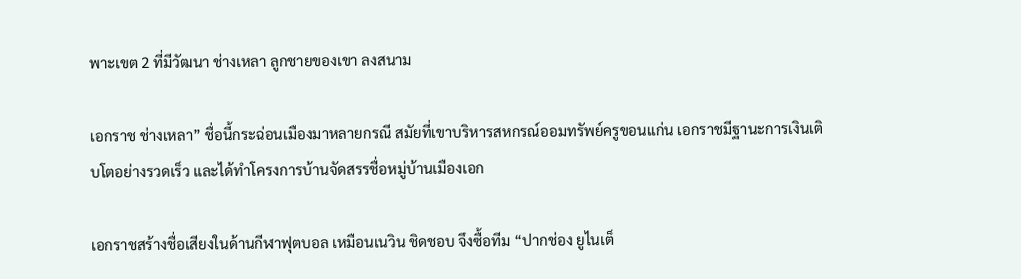พาะเขต 2 ที่มีวัฒนา ช่างเหลา ลูกชายของเขา ลงสนาม

เอกราช ช่างเหลา” ชื่อนี้กระฉ่อนเมืองมาหลายกรณี สมัยที่เขาบริหารสหกรณ์ออมทรัพย์ครูขอนแก่น เอกราชมีฐานะการเงินเติบโตอย่างรวดเร็ว และได้ทำโครงการบ้านจัดสรรชื่อหมู่บ้านเมืองเอก

เอกราชสร้างชื่อเสียงในด้านกีฬาฟุตบอล เหมือนเนวิน ชิดชอบ จึงซื้อทีม “ปากช่อง ยูไนเต็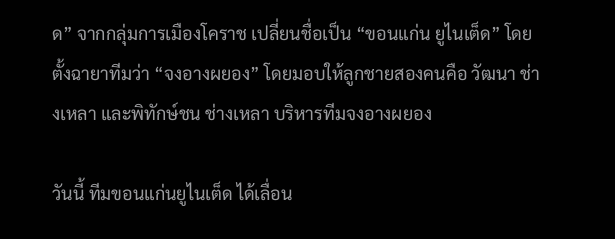ด” จากกลุ่มการเมืองโคราช เปลี่ยนชื่อเป็น “ขอนแก่น ยูไนเต็ด” โดยตั้งฉายาทีมว่า “จงอางผยอง” โดยมอบให้ลูกชายสองคนคือ วัฒนา ช่างเหลา และพิทักษ์ชน ช่างเหลา บริหารทีมจงอางผยอง

วันนี้ ทีมขอนแก่นยูไนเต็ด ได้เลื่อน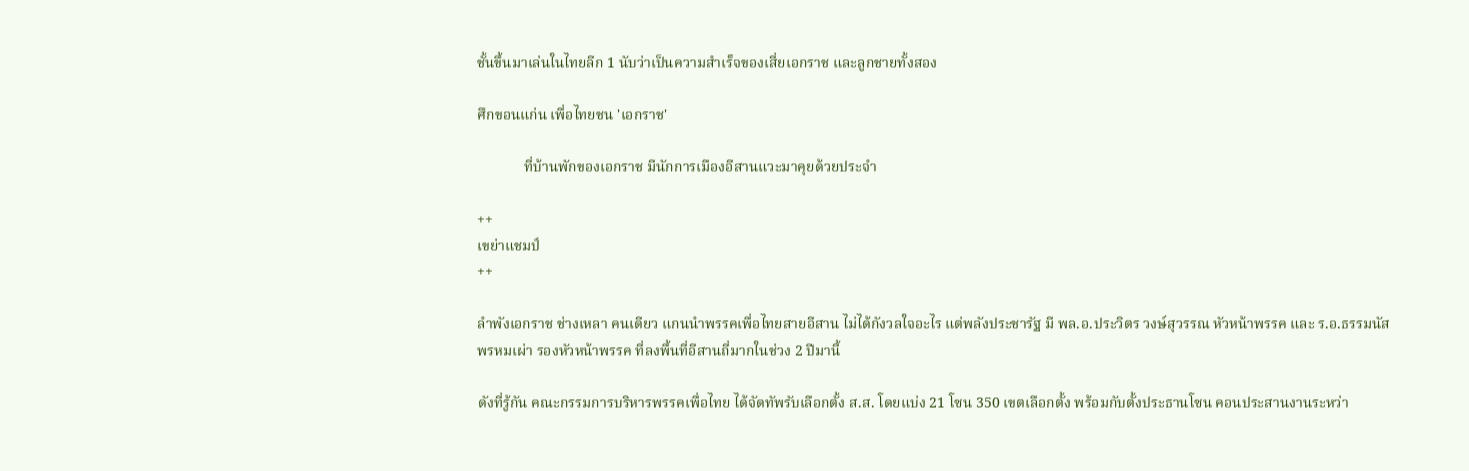ชั้นขึ้นมาเล่นในไทยลีก 1 นับว่าเป็นความสำเร็จของเสี่ยเอกราช และลูกชายทั้งสอง

ศึกขอนแก่น เพื่อไทยชน 'เอกราช'

             ที่บ้านพักของเอกราช มีนักการเมืองอีสานแวะมาคุยด้วยประจำ

++
เขย่าแชมป์
++

ลำพังเอกราช ช่างเหลา คนเดียว แกนนำพรรคเพื่อไทยสายอีสาน ไม่ได้กังวลใจอะไร แต่พลังประชารัฐ มี พล.อ.ประวิตร วงษ์สุวรรณ หัวหน้าพรรค และ ร.อ.ธรรมนัส พรหมเผ่า รองหัวหน้าพรรค ที่ลงพื้นที่อีสานถี่มากในช่วง 2 ปีมานี้

ดังที่รู้กัน คณะกรรมการบริหารพรรคเพื่อไทย ได้จัดทัพรับเลือกตั้ง ส.ส. โดยแบ่ง 21 โซน 350 เขตเลือกตั้ง พร้อมกับตั้งประธานโซน คอนประสานงานระหว่า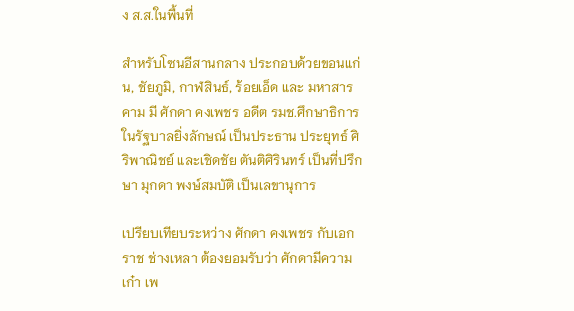ง ส.ส.ในพื้นที่

สำหรับโซนอีสานกลาง ประกอบด้วยขอนแก่น, ชัยภูมิ, กาฬสินธ์, ร้อยเอ็ด และ มหาสารคาม มี ศักดา คงเพชร อดีต รมช.ศึกษาธิการ ในรัฐบาลยิ่งลักษณ์ เป็นประธาน ประยุทธ์ ศิริพาณิชย์ และเชิดชัย ตันติศิรินทร์ เป็นที่ปรึกษา มุกดา พงษ์สมบัติ เป็นเลขานุการ

เปรียบเทียบระหว่าง ศักดา คงเพชร กับเอกราช ช่างเหลา ต้องยอมรับว่า ศักดามีความเก๋า เพ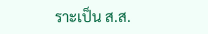ราะเป็น ส.ส.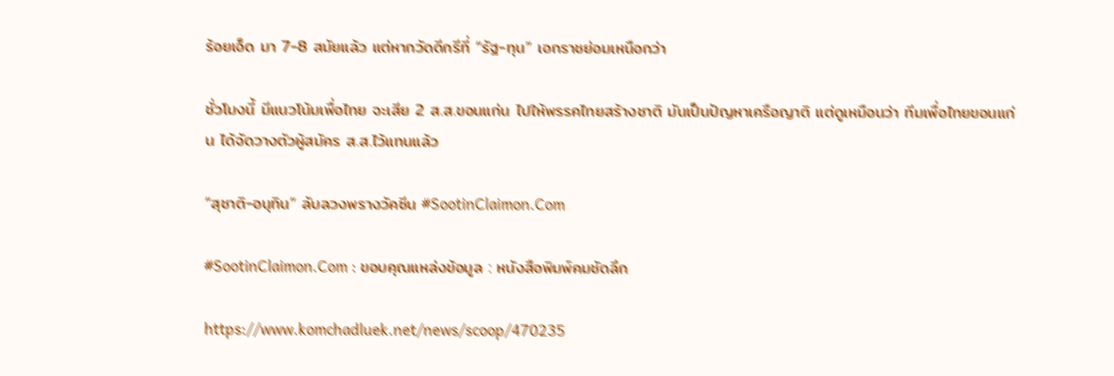ร้อยเอ็ด มา 7-8 สมัยแล้ว แต่หากวัดดีกรีที่ “รัฐ-ทุน” เอกราชย่อมเหนือกว่า

ชั่วโมงนี้ มีแนวโน้มเพื่อไทย จะเสีย 2 ส.ส.ขอนแก่น ไปให้พรรคไทยสร้างชาติ มันเป็นปัญหาเครือญาติ แต่ดูเหมือนว่า ทีมเพื่อไทยขอนแก่น ได้จัดวางตัวผู้สมัคร ส.ส.ไว้แทนแล้ว

“สุชาติ-อนุทิน” ลับลวงพรางวัคซีน #SootinClaimon.Com

#SootinClaimon.Com : ขอบคุณแหล่งข้อมูล : หนังสือพิมพ์คมชัดลึก

https://www.komchadluek.net/news/scoop/470235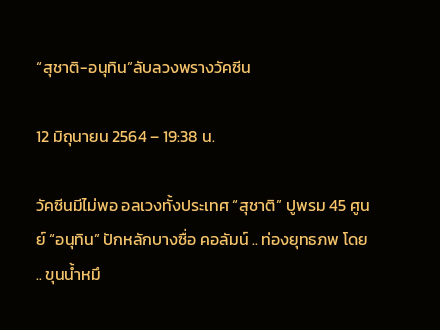“สุชาติ-อนุทิน”ลับลวงพรางวัคซีน

12 มิถุนายน 2564 – 19:38 น.

วัคซีนมีไม่พอ อลเวงทั้งประเทศ “สุชาติ” ปูพรม 45 ศูนย์ “อนุทิน” ปักหลักบางซื่อ คอลัมน์ .. ท่องยุทธภพ โดย .. ขุนน้ำหมึ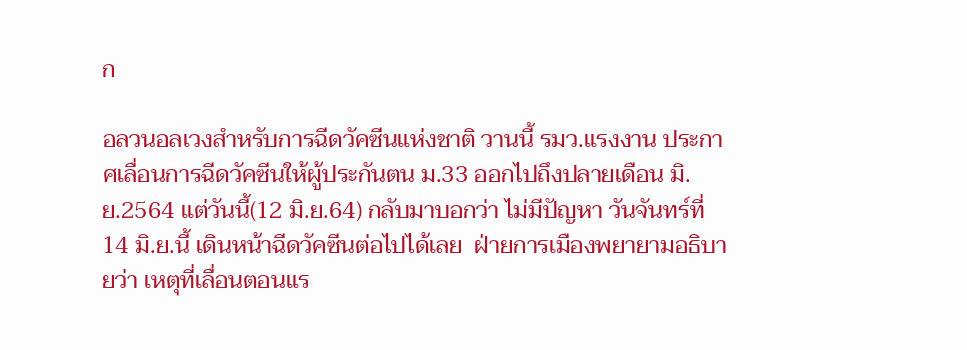ก

อลวนอลเวงสำหรับการฉีดวัคซีนแห่งชาติ วานนี้ รมว.แรงงาน ประกาศเลื่อนการฉีดวัคซีนให้ผู้ประกันตน ม.33 ออกไปถึงปลายเดือน มิ.ย.2564 แต่วันนี้(12 มิ.ย.64) กลับมาบอกว่า ไม่มีปัญหา วันจันทร์ที่ 14 มิ.ย.นี้ เดินหน้าฉีดวัคซีนต่อไปได้เลย  ฝ่ายการเมืองพยายามอธิบายว่า เหตุที่เลื่อนตอนแร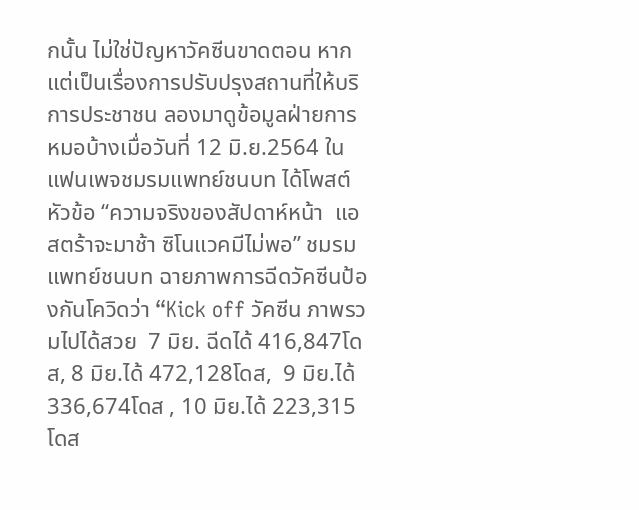กนั้น ไม่ใช่ปัญหาวัคซีนขาดตอน หากแต่เป็นเรื่องการปรับปรุงสถานที่ให้บริการประชาชน ลองมาดูข้อมูลฝ่ายการหมอบ้างเมื่อวันที่ 12 มิ.ย.2564 ในแฟนเพจชมรมแพทย์ชนบท ได้โพสต์หัวข้อ “ความจริงของสัปดาห์หน้า  แอสตร้าจะมาช้า ซิโนแวคมีไม่พอ” ชมรมแพทย์ชนบท ฉายภาพการฉีดวัคซีนป้องกันโควิดว่า “Kick off วัคซีน ภาพรวมไปได้สวย  7 มิย. ฉีดได้ 416,847โดส, 8 มิย.ได้ 472,128โดส,  9 มิย.ได้ 336,674โดส , 10 มิย.ได้ 223,315โดส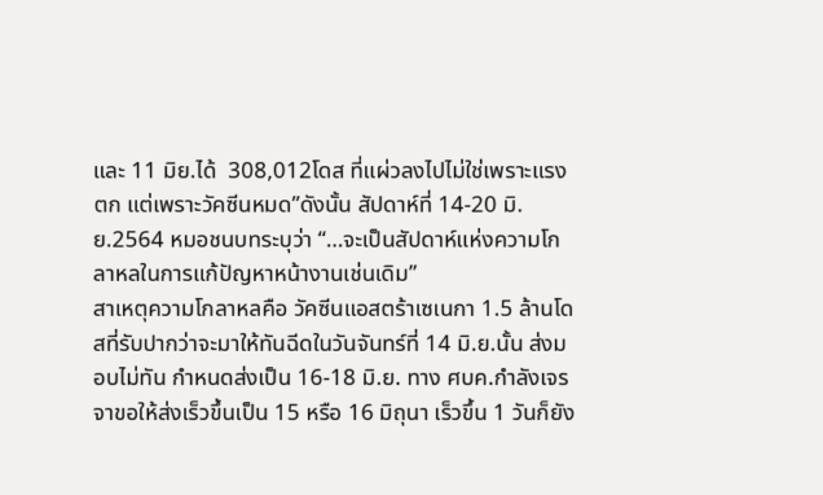และ 11 มิย.ได้  308,012โดส ที่แผ่วลงไปไม่ใช่เพราะแรงตก แต่เพราะวัคซีนหมด”ดังนั้น สัปดาห์ที่ 14-20 มิ.ย.2564 หมอชนบทระบุว่า “…จะเป็นสัปดาห์แห่งความโกลาหลในการแก้ปัญหาหน้างานเช่นเดิม”
สาเหตุความโกลาหลคือ วัคซีนแอสตร้าเซเนกา 1.5 ล้านโดสที่รับปากว่าจะมาให้ทันฉีดในวันจันทร์ที่ 14 มิ.ย.นั้น ส่งมอบไม่ทัน กำหนดส่งเป็น 16-18 มิ.ย. ทาง ศบค.กำลังเจรจาขอให้ส่งเร็วขึ้นเป็น 15 หรือ 16 มิถุนา เร็วขึ้น 1 วันก็ยัง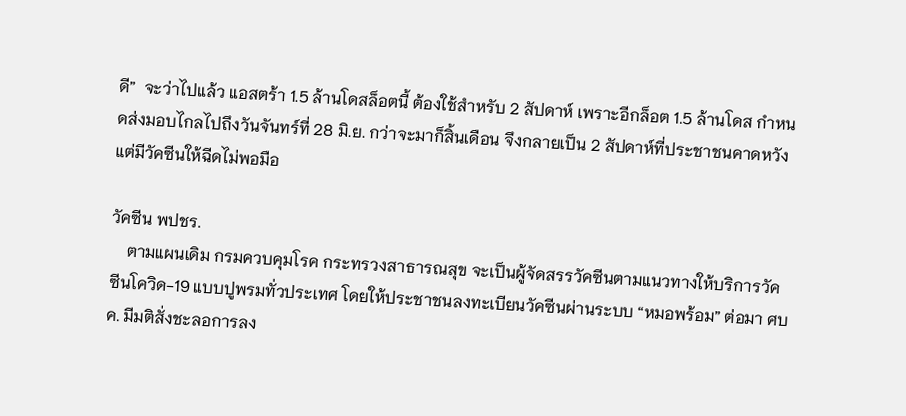ดี”  จะว่าไปแล้ว แอสตร้า 1.5 ล้านโดสล็อตนี้ ต้องใช้สำหรับ 2 สัปดาห์ เพราะอีกล็อต 1.5 ล้านโดส กำหนดส่งมอบไกลไปถึงวันจันทร์ที่ 28 มิ.ย. กว่าจะมาก็สิ้นเดือน จึงกลายเป็น 2 สัปดาห์ที่ประชาชนคาดหวัง แต่มีวัคซีนให้ฉีดไม่พอมือ

วัคซีน พปชร.
    ตามแผนเดิม กรมควบคุมโรค กระทรวงสาธารณสุข จะเป็นผู้จัดสรรวัคซีนตามแนวทางให้บริการวัคซีนโควิด-19 แบบปูพรมทั่วประเทศ โดยให้ประชาชนลงทะเบียนวัคซีนผ่านระบบ “หมอพร้อม” ต่อมา ศบค. มีมติสั่งชะลอการลง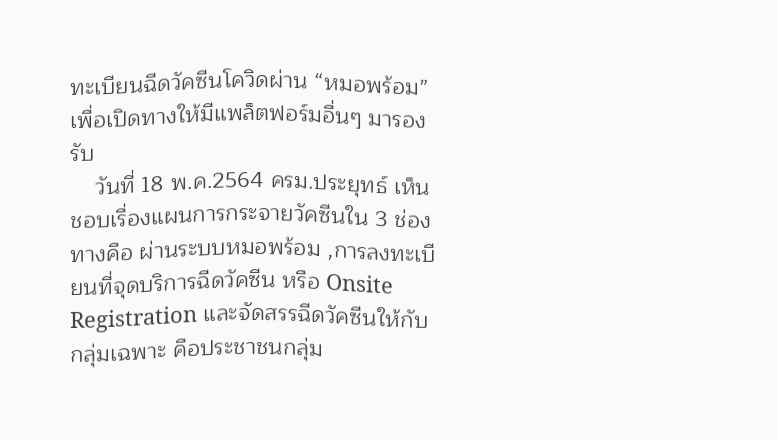ทะเบียนฉีดวัคซีนโควิดผ่าน “หมอพร้อม” เพื่อเปิดทางให้มีแพล็ตฟอร์มอื่นๆ มารองรับ
    วันที่ 18 พ.ค.2564 ครม.ประยุทธ์ เห็นชอบเรื่องแผนการกระจายวัคซีนใน 3 ช่องทางคือ ผ่านระบบหมอพร้อม ,การลงทะเบียนที่จุดบริการฉีดวัคซีน หรือ Onsite Registration และจัดสรรฉีดวัคซีนให้กับกลุ่มเฉพาะ คือประชาชนกลุ่ม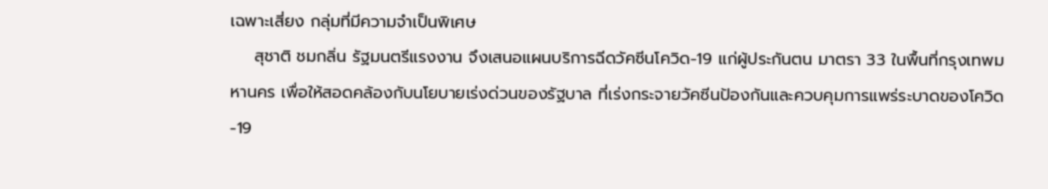เฉพาะเสี่ยง กลุ่มที่มีความจำเป็นพิเศษ
    สุชาติ ชมกลิ่น รัฐมนตรีแรงงาน จึงเสนอแผนบริการฉีดวัคซีนโควิด-19 แก่ผู้ประกันตน มาตรา 33 ในพื้นที่กรุงเทพมหานคร เพื่อให้สอดคล้องกับนโยบายเร่งด่วนของรัฐบาล ที่เร่งกระจายวัคซีนป้องกันและควบคุมการแพร่ระบาดของโควิด-19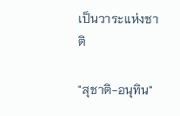เป็นวาระแห่งชาติ

"สุชาติ-อนุทิน"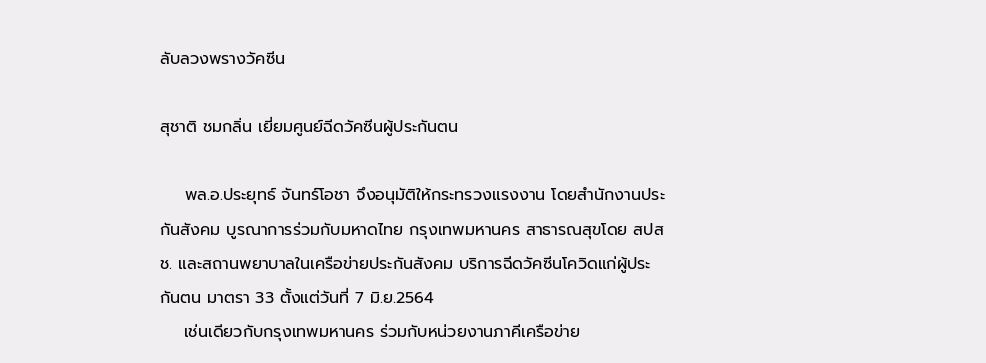ลับลวงพรางวัคซีน

สุชาติ ชมกลิ่น เยี่ยมศูนย์ฉีดวัคซีนผู้ประกันตน

    พล.อ.ประยุทธ์ จันทร์โอชา จึงอนุมัติให้กระทรวงแรงงาน โดยสำนักงานประกันสังคม บูรณาการร่วมกับมหาดไทย กรุงเทพมหานคร สาธารณสุขโดย สปสช. และสถานพยาบาลในเครือข่ายประกันสังคม บริการฉีดวัคซีนโควิดแก่ผู้ประกันตน มาตรา 33 ตั้งแต่วันที่ 7 มิ.ย.2564
    เช่นเดียวกับกรุงเทพมหานคร ร่วมกับหน่วยงานภาคีเครือข่าย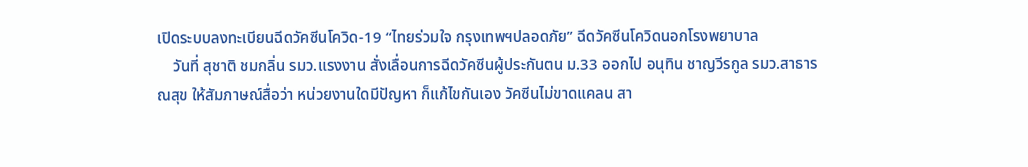เปิดระบบลงทะเบียนฉีดวัคซีนโควิด-19 “ไทยร่วมใจ กรุงเทพฯปลอดภัย” ฉีดวัคซีนโควิดนอกโรงพยาบาล
    วันที่ สุชาติ ชมกลิ่น รมว.แรงงาน สั่งเลื่อนการฉีดวัคซีนผู้ประกันตน ม.33 ออกไป อนุทิน ชาญวีรกูล รมว.สาธารณสุข ให้สัมภาษณ์สื่อว่า หน่วยงานใดมีปัญหา ก็แก้ไขกันเอง วัคซีนไม่ขาดแคลน สา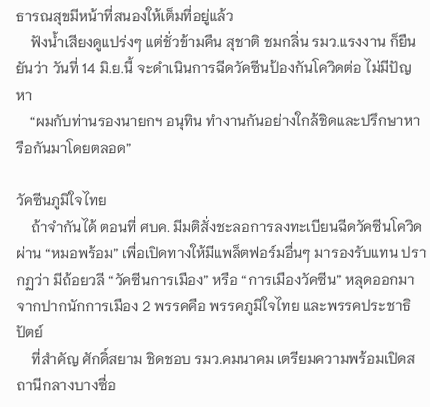ธารณสุขมีหน้าที่สนองให้เต็มที่อยู่แล้ว
    ฟังน้ำเสียงดูแปร่งๆ แต่ชั่วข้ามคืน สุชาติ ชมกลิ่น รมว.แรงงาน ก็ยืนยันว่า วันที่ 14 มิ.ย.นี้ จะดำเนินการฉีดวัคซีนป้องกันโควิดต่อ ไม่มีปัญหา
    “ผมกับท่านรองนายกฯ อนุทิน ทำงานกันอย่างใกล้ชิดและปรึกษาหารือกันมาโดยตลอด”

วัคซีนภูมิใจไทย
    ถ้าจำกันได้ ตอนที่ ศบค. มีมติสั่งชะลอการลงทะเบียนฉีดวัคซีนโควิดผ่าน “หมอพร้อม” เพื่อเปิดทางให้มีแพล็ตฟอร์มอื่นๆ มารองรับแทน ปรากฏว่า มีถ้อยวลี “วัคซีนการเมือง” หรือ “การเมืองวัคซีน” หลุดออกมาจากปากนักการเมือง 2 พรรคคือ พรรคภูมิใจไทย และพรรคประชาธิปัตย์
    ที่สำคัญ ศักดิ์สยาม ชิดชอบ รมว.คมนาคม เตรียมความพร้อมเปิดสถานีกลางบางซื่อ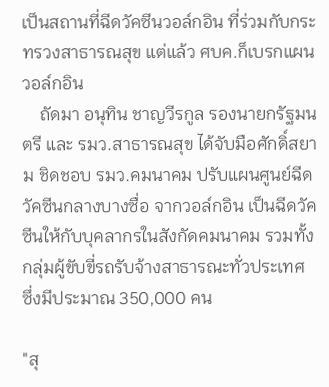เป็นสถานที่ฉีดวัคซีนวอล์กอิน ที่ร่วมกับกระทรวงสาธารณสุข แต่แล้ว ศบค.ก็เบรกแผนวอล์กอิน
    ถัดมา อนุทิน ชาญวีรกูล รองนายกรัฐมนตรี และ รมว.สาธารณสุข ได้จับมือศักดิ์สยาม ชิดชอบ รมว.คมนาคม ปรับแผนศูนย์ฉีดวัคซีนกลางบางซื่อ จากวอล์กอิน เป็นฉีดวัคซีนให้กับบุคลากรในสังกัดคมนาคม รวมทั้งกลุ่มผู้ขับขี่รถรับจ้างสาธารณะทั่วประเทศ ซึ่งมีประมาณ 350,000 คน

"สุ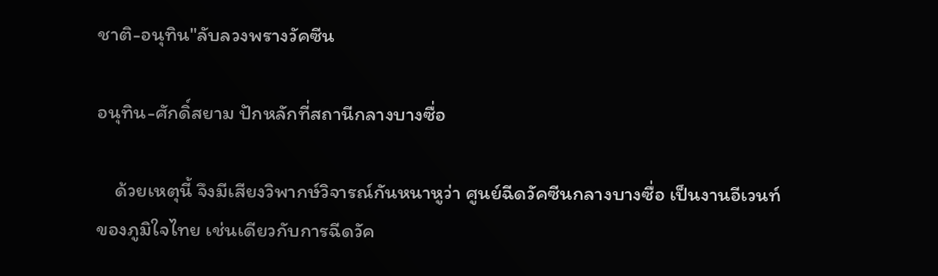ชาติ-อนุทิน"ลับลวงพรางวัคซีน

อนุทิน-ศักดิ์สยาม ปักหลักที่สถานีกลางบางซื่อ

    ด้วยเหตุนี้ จึงมีเสียงวิพากษ์วิจารณ์กันหนาหูว่า ศูนย์ฉีดวัคซีนกลางบางซื่อ เป็นงานอีเวนท์ของภูมิใจไทย เช่นเดียวกับการฉีดวัค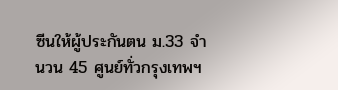ซีนให้ผู้ประกันตน ม.33 จำนวน 45 ศูนย์ทั่วกรุงเทพฯ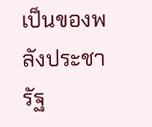เป็นของพลังประชารัฐ